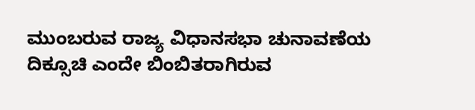ಮುಂಬರುವ ರಾಜ್ಯ ವಿಧಾನಸಭಾ ಚುನಾವಣೆಯ ದಿಕ್ಸೂಚಿ ಎಂದೇ ಬಿಂಬಿತರಾಗಿರುವ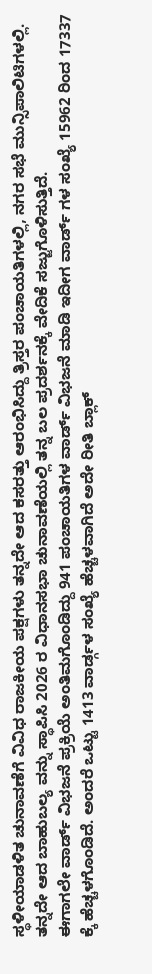ಸ್ಥಳೀಯಾಡಳಿತ ಚುನಾವಣೆಗೆ ವಿವಿಧ ರಾಜಕೀಯ ಪಕ್ಷಗಳು ತನ್ನದೇ ಆದ ಕಸರತ್ತು ಆರಂಭಿಸಿದ್ದು ತ್ರಿಸ್ತರ ಪಂಚಾಯತಿಗಳಲ್ಲಿ, ನಗರ ಸಭೆ ಮುನ್ಸಿಪಾಲಿಟಿಗಳಲ್ಲಿ. ತನ್ನದೇ ಆದ ಬಾಹುಬಲ್ಯ ವನ್ನು ಸ್ಥಾಪಿಸಿ 2026 ರ ವಿಧಾನಸಭಾ ಚುನಾವಣೆಯಲ್ಲಿ ತನ್ನ ಬಲ ಪ್ರದರ್ಶನಕ್ಕೆ ವೇದಿಕೆ ಸಜ್ಜುಗೊಳಿಸುತ್ತಿದೆ.
ಈಗಾಗಲೇ ವಾರ್ಡ್ ವಿಭಜನೆ ಪ್ರಕ್ರಿಯೆ ಅಂತಿಮಗೊಂಡಿದ್ದು 941 ಪಂಚಾಯತಿಗಳ ವಾರ್ಡ್ ವಿಭಜನೆ ಮಾಡಿ ಇದೀಗ ವಾರ್ಡ್ ಗಳ ಸಂಖ್ಯೆ 15962 ರಿಂದ 17337 ಕ್ಕೆ ಹೆಚ್ಚಳಗೊಂಡಿದೆ. ಅಂದರೆ ಒಟ್ಟು 1413 ವಾರ್ಡ್ಗಳ ಸಂಖ್ಯೆ ಹೆಚ್ಚಳವಾಗಿದೆ ಅದೇ ರೀತಿ ಬ್ಲಾಕ್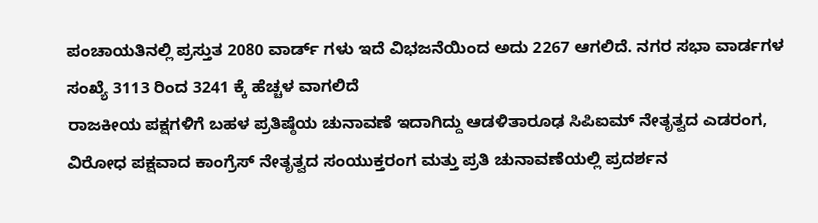ಪಂಚಾಯತಿನಲ್ಲಿ ಪ್ರಸ್ತುತ 2080 ವಾರ್ಡ್ ಗಳು ಇದೆ ವಿಭಜನೆಯಿಂದ ಅದು 2267 ಆಗಲಿದೆ. ನಗರ ಸಭಾ ವಾರ್ಡಗಳ ಸಂಖ್ಯೆ 3113 ರಿಂದ 3241 ಕ್ಕೆ ಹೆಚ್ಚಳ ವಾಗಲಿದೆ
ರಾಜಕೀಯ ಪಕ್ಷಗಳಿಗೆ ಬಹಳ ಪ್ರತಿಷ್ಠೆಯ ಚುನಾವಣೆ ಇದಾಗಿದ್ದು ಆಡಳಿತಾರೂಢ ಸಿಪಿಐಮ್ ನೇತೃತ್ವದ ಎಡರಂಗ, ವಿರೋಧ ಪಕ್ಷವಾದ ಕಾಂಗ್ರೆಸ್ ನೇತೃತ್ವದ ಸಂಯುಕ್ತರಂಗ ಮತ್ತು ಪ್ರತಿ ಚುನಾವಣೆಯಲ್ಲಿ ಪ್ರದರ್ಶನ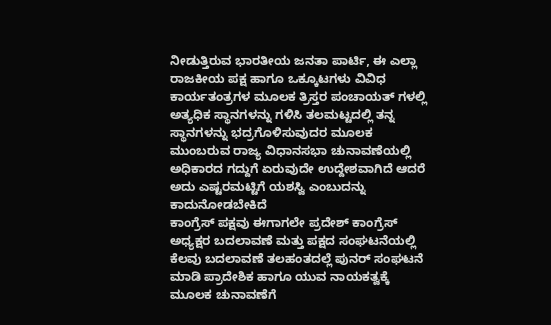ನೀಡುತ್ತಿರುವ ಭಾರತೀಯ ಜನತಾ ಪಾರ್ಟಿ, ಈ ಎಲ್ಲಾ ರಾಜಕೀಯ ಪಕ್ಷ ಹಾಗೂ ಒಕ್ಕೂಟಗಳು ವಿವಿಧ ಕಾರ್ಯತಂತ್ರಗಳ ಮೂಲಕ ತ್ರಿಸ್ತರ ಪಂಚಾಯತ್ ಗಳಲ್ಲಿ ಅತ್ಯಧಿಕ ಸ್ಥಾನಗಳನ್ನು ಗಳಿಸಿ ತಲಮಟ್ಟದಲ್ಲಿ ತನ್ನ ಸ್ಥಾನಗಳನ್ನು ಭದ್ರಗೊಳಿಸುವುದರ ಮೂಲಕ ಮುಂಬರುವ ರಾಜ್ಯ ವಿಧಾನಸಭಾ ಚುನಾವಣೆಯಲ್ಲಿ ಅಧಿಕಾರದ ಗದ್ದುಗೆ ಏರುವುದೇ ಉದ್ದೇಶವಾಗಿದೆ ಆದರೆ ಅದು ಎಷ್ಟರಮಟ್ಟಿಗೆ ಯಶಸ್ವಿ ಎಂಬುದನ್ನು ಕಾದುನೋಡಬೇಕಿದೆ
ಕಾಂಗ್ರೆಸ್ ಪಕ್ಷವು ಈಗಾಗಲೇ ಪ್ರದೇಶ್ ಕಾಂಗ್ರೆಸ್ ಅಧ್ಯಕ್ಷರ ಬದಲಾವಣೆ ಮತ್ತು ಪಕ್ಷದ ಸಂಘಟನೆಯಲ್ಲಿ ಕೆಲವು ಬದಲಾವಣೆ ತಲಹಂತದಲ್ಲೆ ಪುನರ್ ಸಂಘಟನೆ ಮಾಡಿ ಪ್ರಾದೇಶಿಕ ಹಾಗೂ ಯುವ ನಾಯಕತ್ವಕ್ಕೆ ಮೂಲಕ ಚುನಾವಣೆಗೆ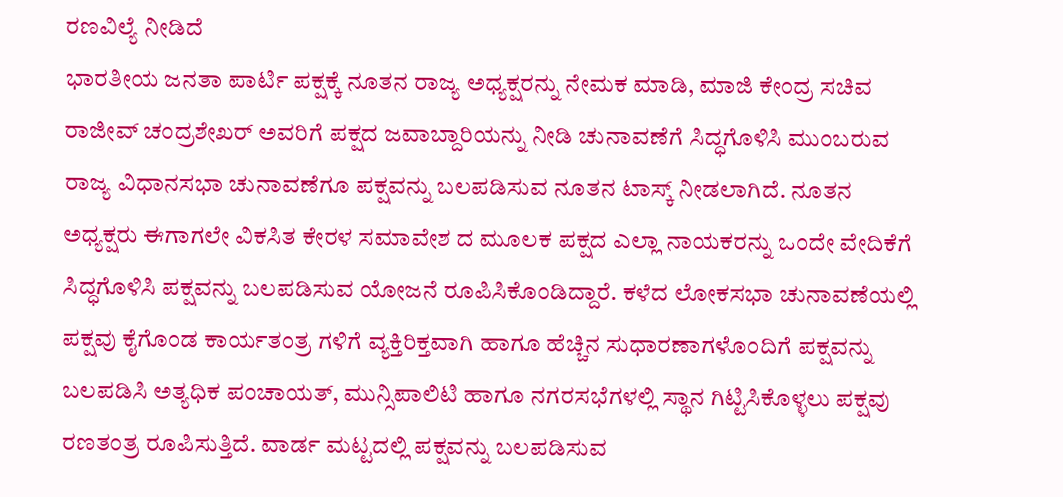ರಣವಿಲ್ಯೆ ನೀಡಿದೆ
ಭಾರತೀಯ ಜನತಾ ಪಾರ್ಟಿ ಪಕ್ಷಕ್ಕೆ ನೂತನ ರಾಜ್ಯ ಅಧ್ಯಕ್ಷರನ್ನು ನೇಮಕ ಮಾಡಿ, ಮಾಜಿ ಕೇಂದ್ರ ಸಚಿವ ರಾಜೀವ್ ಚಂದ್ರಶೇಖರ್ ಅವರಿಗೆ ಪಕ್ಷದ ಜವಾಬ್ದಾರಿಯನ್ನು ನೀಡಿ ಚುನಾವಣೆಗೆ ಸಿದ್ಧಗೊಳಿಸಿ ಮುಂಬರುವ ರಾಜ್ಯ ವಿಧಾನಸಭಾ ಚುನಾವಣೆಗೂ ಪಕ್ಷವನ್ನು ಬಲಪಡಿಸುವ ನೂತನ ಟಾಸ್ಕ್ ನೀಡಲಾಗಿದೆ. ನೂತನ ಅಧ್ಯಕ್ಷರು ಈಗಾಗಲೇ ವಿಕಸಿತ ಕೇರಳ ಸಮಾವೇಶ ದ ಮೂಲಕ ಪಕ್ಷದ ಎಲ್ಲಾ ನಾಯಕರನ್ನು ಒಂದೇ ವೇದಿಕೆಗೆ ಸಿದ್ಧಗೊಳಿಸಿ ಪಕ್ಷವನ್ನು ಬಲಪಡಿಸುವ ಯೋಜನೆ ರೂಪಿಸಿಕೊಂಡಿದ್ದಾರೆ. ಕಳೆದ ಲೋಕಸಭಾ ಚುನಾವಣೆಯಲ್ಲಿ ಪಕ್ಷವು ಕೈಗೊಂಡ ಕಾರ್ಯತಂತ್ರ ಗಳಿಗೆ ವ್ಯಕ್ತಿರಿಕ್ತವಾಗಿ ಹಾಗೂ ಹೆಚ್ಚಿನ ಸುಧಾರಣಾಗಳೊಂದಿಗೆ ಪಕ್ಷವನ್ನು ಬಲಪಡಿಸಿ ಅತ್ಯಧಿಕ ಪಂಚಾಯತ್, ಮುನ್ಸಿಪಾಲಿಟಿ ಹಾಗೂ ನಗರಸಭೆಗಳಲ್ಲಿ ಸ್ಥಾನ ಗಿಟ್ಟಿಸಿಕೊಳ್ಳಲು ಪಕ್ಷವು ರಣತಂತ್ರ ರೂಪಿಸುತ್ತಿದೆ. ವಾರ್ಡ ಮಟ್ಟದಲ್ಲಿ ಪಕ್ಷವನ್ನು ಬಲಪಡಿಸುವ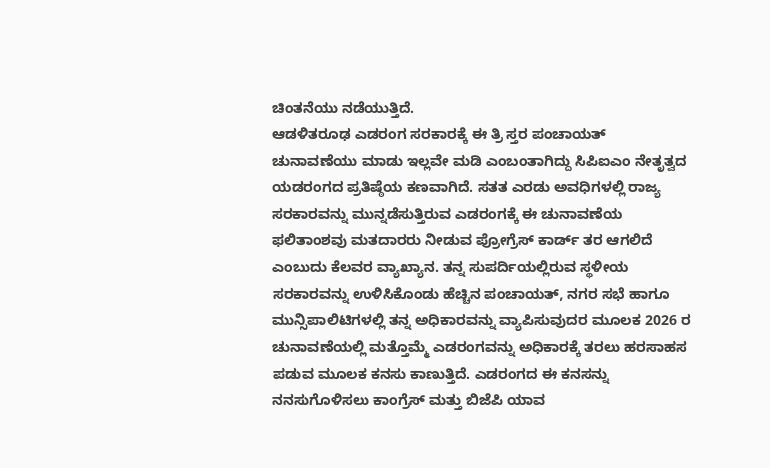ಚಿಂತನೆಯು ನಡೆಯುತ್ತಿದೆ.
ಆಡಳಿತರೂಢ ಎಡರಂಗ ಸರಕಾರಕ್ಕೆ ಈ ತ್ರಿ ಸ್ತರ ಪಂಚಾಯತ್ ಚುನಾವಣೆಯು ಮಾಡು ಇಲ್ಲವೇ ಮಡಿ ಎಂಬಂತಾಗಿದ್ದು ಸಿಪಿಐಎಂ ನೇತೃತ್ವದ ಯಡರಂಗದ ಪ್ರತಿಷ್ಠೆಯ ಕಣವಾಗಿದೆ. ಸತತ ಎರಡು ಅವಧಿಗಳಲ್ಲಿ ರಾಜ್ಯ ಸರಕಾರವನ್ನು ಮುನ್ನಡೆಸುತ್ತಿರುವ ಎಡರಂಗಕ್ಕೆ ಈ ಚುನಾವಣೆಯ ಫಲಿತಾಂಶವು ಮತದಾರರು ನೀಡುವ ಪ್ರೋಗ್ರೆಸ್ ಕಾರ್ಡ್ ತರ ಆಗಲಿದೆ ಎಂಬುದು ಕೆಲವರ ವ್ಯಾಖ್ಯಾನ. ತನ್ನ ಸುಪರ್ದಿಯಲ್ಲಿರುವ ಸ್ಥಳೀಯ ಸರಕಾರವನ್ನು ಉಳಿಸಿಕೊಂಡು ಹೆಚ್ಚಿನ ಪಂಚಾಯತ್, ನಗರ ಸಭೆ ಹಾಗೂ ಮುನ್ಸಿಪಾಲಿಟಿಗಳಲ್ಲಿ ತನ್ನ ಅಧಿಕಾರವನ್ನು ವ್ಯಾಪಿಸುವುದರ ಮೂಲಕ 2026 ರ ಚುನಾವಣೆಯಲ್ಲಿ ಮತ್ತೊಮ್ಮೆ ಎಡರಂಗವನ್ನು ಅಧಿಕಾರಕ್ಕೆ ತರಲು ಹರಸಾಹಸ ಪಡುವ ಮೂಲಕ ಕನಸು ಕಾಣುತ್ತಿದೆ. ಎಡರಂಗದ ಈ ಕನಸನ್ನು ನನಸುಗೊಳಿಸಲು ಕಾಂಗ್ರೆಸ್ ಮತ್ತು ಬಿಜೆಪಿ ಯಾವ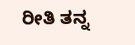ರೀತಿ ತನ್ನ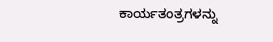ಕಾರ್ಯತಂತ್ರಗಳನ್ನು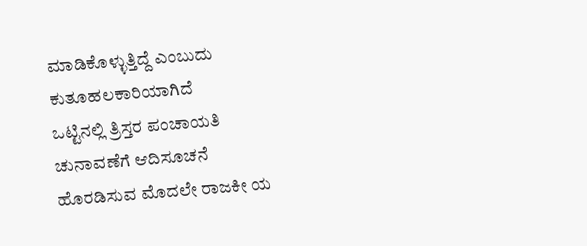ಮಾಡಿಕೊಳ್ಳುತ್ತಿದ್ದೆ ಎಂಬುದು ಕುತೂಹಲಕಾರಿಯಾಗಿದೆ
ಒಟ್ಟಿನಲ್ಲಿ ತ್ರಿಸ್ತರ ಪಂಚಾಯತಿ ಚುನಾವಣೆಗೆ ಆದಿಸೂಚನೆ ಹೊರಡಿಸುವ ಮೊದಲೇ ರಾಜಕೀ ಯ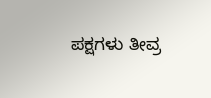ಪಕ್ಷಗಳು ತೀವ್ರ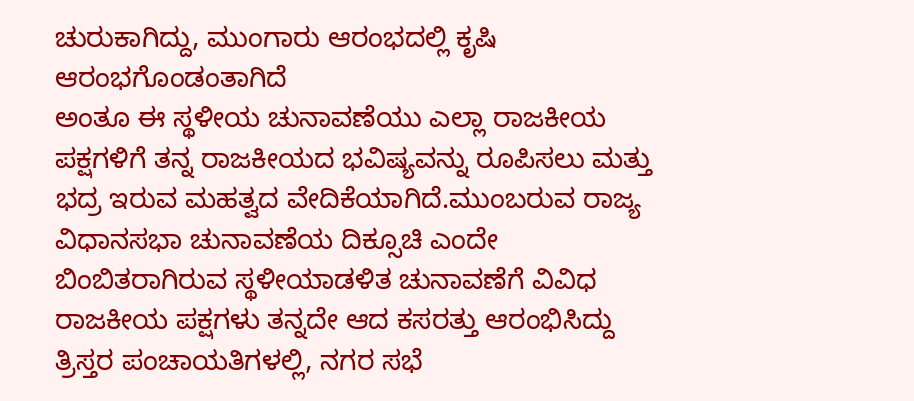ಚುರುಕಾಗಿದ್ದು, ಮುಂಗಾರು ಆರಂಭದಲ್ಲಿ ಕೃಷಿ ಆರಂಭಗೊಂಡಂತಾಗಿದೆ
ಅಂತೂ ಈ ಸ್ಥಳೀಯ ಚುನಾವಣೆಯು ಎಲ್ಲಾ ರಾಜಕೀಯ ಪಕ್ಷಗಳಿಗೆ ತನ್ನ ರಾಜಕೀಯದ ಭವಿಷ್ಯವನ್ನು ರೂಪಿಸಲು ಮತ್ತು ಭದ್ರ ಇರುವ ಮಹತ್ವದ ವೇದಿಕೆಯಾಗಿದೆ.ಮುಂಬರುವ ರಾಜ್ಯ ವಿಧಾನಸಭಾ ಚುನಾವಣೆಯ ದಿಕ್ಸೂಚಿ ಎಂದೇ ಬಿಂಬಿತರಾಗಿರುವ ಸ್ಥಳೀಯಾಡಳಿತ ಚುನಾವಣೆಗೆ ವಿವಿಧ ರಾಜಕೀಯ ಪಕ್ಷಗಳು ತನ್ನದೇ ಆದ ಕಸರತ್ತು ಆರಂಭಿಸಿದ್ದು ತ್ರಿಸ್ತರ ಪಂಚಾಯತಿಗಳಲ್ಲಿ, ನಗರ ಸಭೆ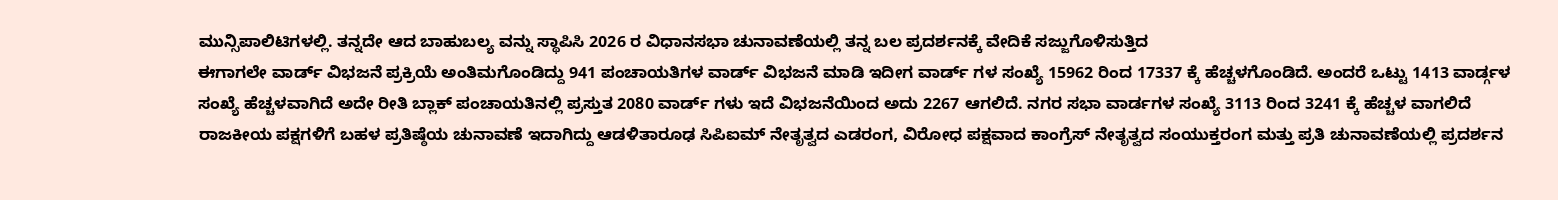ಮುನ್ಸಿಪಾಲಿಟಿಗಳಲ್ಲಿ. ತನ್ನದೇ ಆದ ಬಾಹುಬಲ್ಯ ವನ್ನು ಸ್ಥಾಪಿಸಿ 2026 ರ ವಿಧಾನಸಭಾ ಚುನಾವಣೆಯಲ್ಲಿ ತನ್ನ ಬಲ ಪ್ರದರ್ಶನಕ್ಕೆ ವೇದಿಕೆ ಸಜ್ಜುಗೊಳಿಸುತ್ತಿದ
ಈಗಾಗಲೇ ವಾರ್ಡ್ ವಿಭಜನೆ ಪ್ರಕ್ರಿಯೆ ಅಂತಿಮಗೊಂಡಿದ್ದು 941 ಪಂಚಾಯತಿಗಳ ವಾರ್ಡ್ ವಿಭಜನೆ ಮಾಡಿ ಇದೀಗ ವಾರ್ಡ್ ಗಳ ಸಂಖ್ಯೆ 15962 ರಿಂದ 17337 ಕ್ಕೆ ಹೆಚ್ಚಳಗೊಂಡಿದೆ. ಅಂದರೆ ಒಟ್ಟು 1413 ವಾರ್ಡ್ಗಳ ಸಂಖ್ಯೆ ಹೆಚ್ಚಳವಾಗಿದೆ ಅದೇ ರೀತಿ ಬ್ಲಾಕ್ ಪಂಚಾಯತಿನಲ್ಲಿ ಪ್ರಸ್ತುತ 2080 ವಾರ್ಡ್ ಗಳು ಇದೆ ವಿಭಜನೆಯಿಂದ ಅದು 2267 ಆಗಲಿದೆ. ನಗರ ಸಭಾ ವಾರ್ಡಗಳ ಸಂಖ್ಯೆ 3113 ರಿಂದ 3241 ಕ್ಕೆ ಹೆಚ್ಚಳ ವಾಗಲಿದೆ
ರಾಜಕೀಯ ಪಕ್ಷಗಳಿಗೆ ಬಹಳ ಪ್ರತಿಷ್ಠೆಯ ಚುನಾವಣೆ ಇದಾಗಿದ್ದು ಆಡಳಿತಾರೂಢ ಸಿಪಿಐಮ್ ನೇತೃತ್ವದ ಎಡರಂಗ, ವಿರೋಧ ಪಕ್ಷವಾದ ಕಾಂಗ್ರೆಸ್ ನೇತೃತ್ವದ ಸಂಯುಕ್ತರಂಗ ಮತ್ತು ಪ್ರತಿ ಚುನಾವಣೆಯಲ್ಲಿ ಪ್ರದರ್ಶನ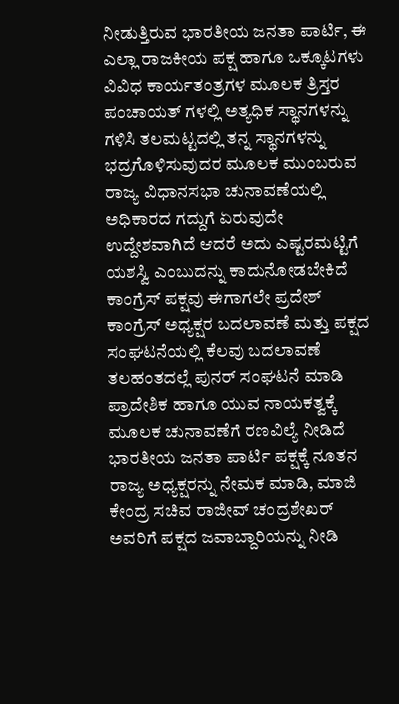ನೀಡುತ್ತಿರುವ ಭಾರತೀಯ ಜನತಾ ಪಾರ್ಟಿ, ಈ ಎಲ್ಲಾ ರಾಜಕೀಯ ಪಕ್ಷ ಹಾಗೂ ಒಕ್ಕೂಟಗಳು ವಿವಿಧ ಕಾರ್ಯತಂತ್ರಗಳ ಮೂಲಕ ತ್ರಿಸ್ತರ ಪಂಚಾಯತ್ ಗಳಲ್ಲಿ ಅತ್ಯಧಿಕ ಸ್ಥಾನಗಳನ್ನು ಗಳಿಸಿ ತಲಮಟ್ಟದಲ್ಲಿ ತನ್ನ ಸ್ಥಾನಗಳನ್ನು ಭದ್ರಗೊಳಿಸುವುದರ ಮೂಲಕ ಮುಂಬರುವ ರಾಜ್ಯ ವಿಧಾನಸಭಾ ಚುನಾವಣೆಯಲ್ಲಿ ಅಧಿಕಾರದ ಗದ್ದುಗೆ ಏರುವುದೇ ಉದ್ದೇಶವಾಗಿದೆ ಆದರೆ ಅದು ಎಷ್ಟರಮಟ್ಟಿಗೆ ಯಶಸ್ವಿ ಎಂಬುದನ್ನು ಕಾದುನೋಡಬೇಕಿದೆ
ಕಾಂಗ್ರೆಸ್ ಪಕ್ಷವು ಈಗಾಗಲೇ ಪ್ರದೇಶ್ ಕಾಂಗ್ರೆಸ್ ಅಧ್ಯಕ್ಷರ ಬದಲಾವಣೆ ಮತ್ತು ಪಕ್ಷದ ಸಂಘಟನೆಯಲ್ಲಿ ಕೆಲವು ಬದಲಾವಣೆ ತಲಹಂತದಲ್ಲೆ ಪುನರ್ ಸಂಘಟನೆ ಮಾಡಿ ಪ್ರಾದೇಶಿಕ ಹಾಗೂ ಯುವ ನಾಯಕತ್ವಕ್ಕೆ ಮೂಲಕ ಚುನಾವಣೆಗೆ ರಣವಿಲ್ಯೆ ನೀಡಿದೆ
ಭಾರತೀಯ ಜನತಾ ಪಾರ್ಟಿ ಪಕ್ಷಕ್ಕೆ ನೂತನ ರಾಜ್ಯ ಅಧ್ಯಕ್ಷರನ್ನು ನೇಮಕ ಮಾಡಿ, ಮಾಜಿ ಕೇಂದ್ರ ಸಚಿವ ರಾಜೀವ್ ಚಂದ್ರಶೇಖರ್ ಅವರಿಗೆ ಪಕ್ಷದ ಜವಾಬ್ದಾರಿಯನ್ನು ನೀಡಿ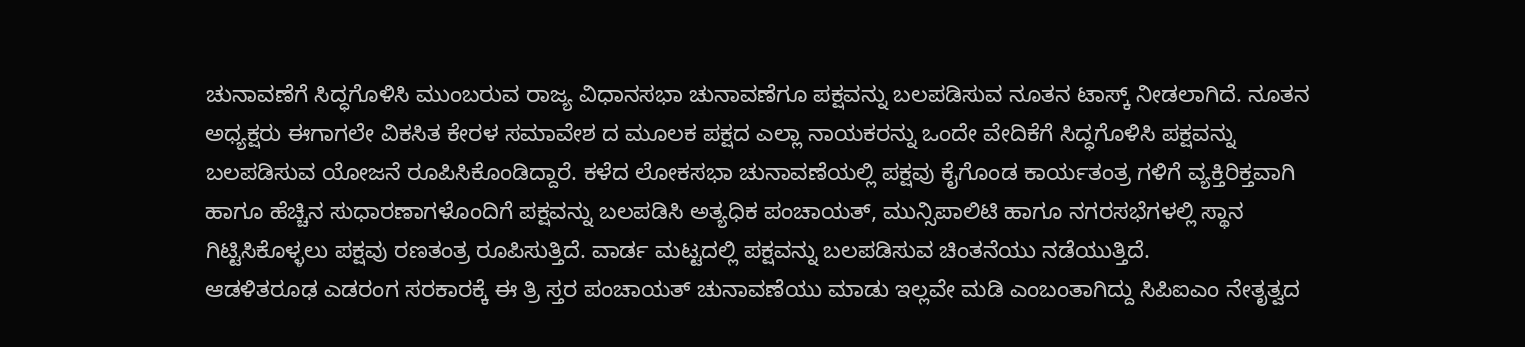ಚುನಾವಣೆಗೆ ಸಿದ್ಧಗೊಳಿಸಿ ಮುಂಬರುವ ರಾಜ್ಯ ವಿಧಾನಸಭಾ ಚುನಾವಣೆಗೂ ಪಕ್ಷವನ್ನು ಬಲಪಡಿಸುವ ನೂತನ ಟಾಸ್ಕ್ ನೀಡಲಾಗಿದೆ. ನೂತನ ಅಧ್ಯಕ್ಷರು ಈಗಾಗಲೇ ವಿಕಸಿತ ಕೇರಳ ಸಮಾವೇಶ ದ ಮೂಲಕ ಪಕ್ಷದ ಎಲ್ಲಾ ನಾಯಕರನ್ನು ಒಂದೇ ವೇದಿಕೆಗೆ ಸಿದ್ಧಗೊಳಿಸಿ ಪಕ್ಷವನ್ನು ಬಲಪಡಿಸುವ ಯೋಜನೆ ರೂಪಿಸಿಕೊಂಡಿದ್ದಾರೆ. ಕಳೆದ ಲೋಕಸಭಾ ಚುನಾವಣೆಯಲ್ಲಿ ಪಕ್ಷವು ಕೈಗೊಂಡ ಕಾರ್ಯತಂತ್ರ ಗಳಿಗೆ ವ್ಯಕ್ತಿರಿಕ್ತವಾಗಿ ಹಾಗೂ ಹೆಚ್ಚಿನ ಸುಧಾರಣಾಗಳೊಂದಿಗೆ ಪಕ್ಷವನ್ನು ಬಲಪಡಿಸಿ ಅತ್ಯಧಿಕ ಪಂಚಾಯತ್, ಮುನ್ಸಿಪಾಲಿಟಿ ಹಾಗೂ ನಗರಸಭೆಗಳಲ್ಲಿ ಸ್ಥಾನ ಗಿಟ್ಟಿಸಿಕೊಳ್ಳಲು ಪಕ್ಷವು ರಣತಂತ್ರ ರೂಪಿಸುತ್ತಿದೆ. ವಾರ್ಡ ಮಟ್ಟದಲ್ಲಿ ಪಕ್ಷವನ್ನು ಬಲಪಡಿಸುವ ಚಿಂತನೆಯು ನಡೆಯುತ್ತಿದೆ.
ಆಡಳಿತರೂಢ ಎಡರಂಗ ಸರಕಾರಕ್ಕೆ ಈ ತ್ರಿ ಸ್ತರ ಪಂಚಾಯತ್ ಚುನಾವಣೆಯು ಮಾಡು ಇಲ್ಲವೇ ಮಡಿ ಎಂಬಂತಾಗಿದ್ದು ಸಿಪಿಐಎಂ ನೇತೃತ್ವದ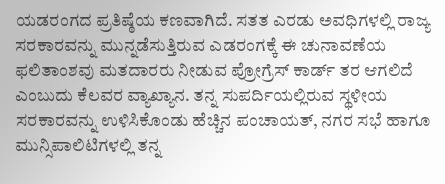ಯಡರಂಗದ ಪ್ರತಿಷ್ಠೆಯ ಕಣವಾಗಿದೆ. ಸತತ ಎರಡು ಅವಧಿಗಳಲ್ಲಿ ರಾಜ್ಯ ಸರಕಾರವನ್ನು ಮುನ್ನಡೆಸುತ್ತಿರುವ ಎಡರಂಗಕ್ಕೆ ಈ ಚುನಾವಣೆಯ ಫಲಿತಾಂಶವು ಮತದಾರರು ನೀಡುವ ಪ್ರೋಗ್ರೆಸ್ ಕಾರ್ಡ್ ತರ ಆಗಲಿದೆ ಎಂಬುದು ಕೆಲವರ ವ್ಯಾಖ್ಯಾನ. ತನ್ನ ಸುಪರ್ದಿಯಲ್ಲಿರುವ ಸ್ಥಳೀಯ ಸರಕಾರವನ್ನು ಉಳಿಸಿಕೊಂಡು ಹೆಚ್ಚಿನ ಪಂಚಾಯತ್, ನಗರ ಸಭೆ ಹಾಗೂ ಮುನ್ಸಿಪಾಲಿಟಿಗಳಲ್ಲಿ ತನ್ನ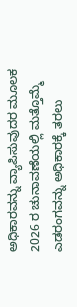ಅಧಿಕಾರವನ್ನು ವ್ಯಾಪಿಸುವುದರ ಮೂಲಕ 2026 ರ ಚುನಾವಣೆಯಲ್ಲಿ ಮತ್ತೊಮ್ಮೆ ಎಡರಂಗವನ್ನು ಅಧಿಕಾರಕ್ಕೆ ತರಲು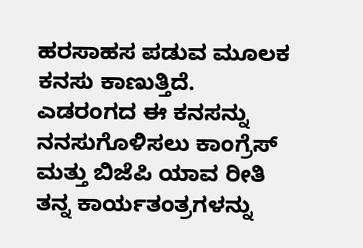ಹರಸಾಹಸ ಪಡುವ ಮೂಲಕ ಕನಸು ಕಾಣುತ್ತಿದೆ. ಎಡರಂಗದ ಈ ಕನಸನ್ನು ನನಸುಗೊಳಿಸಲು ಕಾಂಗ್ರೆಸ್ ಮತ್ತು ಬಿಜೆಪಿ ಯಾವ ರೀತಿ ತನ್ನ ಕಾರ್ಯತಂತ್ರಗಳನ್ನು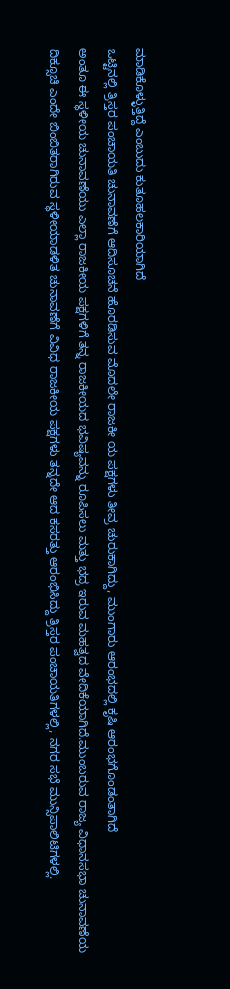ಮಾಡಿಕೊಳ್ಳುತ್ತಿದ್ದೆ ಎಂಬುದು ಕುತೂಹಲಕಾರಿಯಾಗಿದೆ
ಒಟ್ಟಿನಲ್ಲಿ ತ್ರಿಸ್ತರ ಪಂಚಾಯತಿ ಚುನಾವಣೆಗೆ ಆದಿಸೂಚನೆ ಹೊರಡಿಸುವ ಮೊದಲೇ ರಾಜಕೀ ಯ ಪಕ್ಷಗಳು ತೀವ್ರ ಚುರುಕಾಗಿದ್ದು, ಮುಂಗಾರು ಆರಂಭದಲ್ಲಿ ಕೃಷಿ ಆರಂಭಗೊಂಡಂತಾಗಿದೆ
ಅಂತೂ ಈ ಸ್ಥಳೀಯ ಚುನಾವಣೆಯು ಎಲ್ಲಾ ರಾಜಕೀಯ ಪಕ್ಷಗಳಿಗೆ ತನ್ನ ರಾಜಕೀಯದ ಭವಿಷ್ಯವನ್ನು ರೂಪಿಸಲು ಮತ್ತು ಭದ್ರ ಇರುವ ಮಹತ್ವದ ವೇದಿಕೆಯಾಗಿದೆ.ಮುಂಬರುವ ರಾಜ್ಯ ವಿಧಾನಸಭಾ ಚುನಾವಣೆಯ ದಿಕ್ಸೂಚಿ ಎಂದೇ ಬಿಂಬಿತರಾಗಿರುವ ಸ್ಥಳೀಯಾಡಳಿತ ಚುನಾವಣೆಗೆ ವಿವಿಧ ರಾಜಕೀಯ ಪಕ್ಷಗಳು ತನ್ನದೇ ಆದ ಕಸರತ್ತು ಆರಂಭಿಸಿದ್ದು ತ್ರಿಸ್ತರ ಪಂಚಾಯತಿಗಳಲ್ಲಿ, ನಗರ ಸಭೆ ಮುನ್ಸಿಪಾಲಿಟಿಗಳಲ್ಲಿ.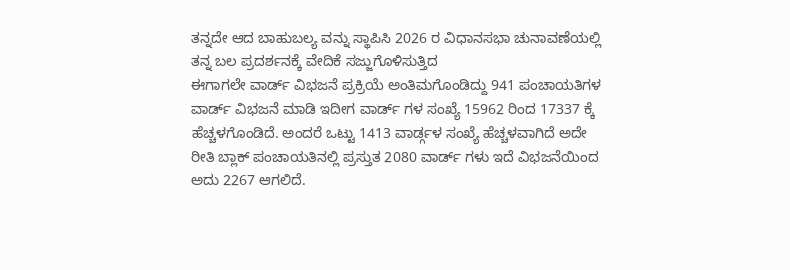ತನ್ನದೇ ಆದ ಬಾಹುಬಲ್ಯ ವನ್ನು ಸ್ಥಾಪಿಸಿ 2026 ರ ವಿಧಾನಸಭಾ ಚುನಾವಣೆಯಲ್ಲಿ ತನ್ನ ಬಲ ಪ್ರದರ್ಶನಕ್ಕೆ ವೇದಿಕೆ ಸಜ್ಜುಗೊಳಿಸುತ್ತಿದ
ಈಗಾಗಲೇ ವಾರ್ಡ್ ವಿಭಜನೆ ಪ್ರಕ್ರಿಯೆ ಅಂತಿಮಗೊಂಡಿದ್ದು 941 ಪಂಚಾಯತಿಗಳ ವಾರ್ಡ್ ವಿಭಜನೆ ಮಾಡಿ ಇದೀಗ ವಾರ್ಡ್ ಗಳ ಸಂಖ್ಯೆ 15962 ರಿಂದ 17337 ಕ್ಕೆ ಹೆಚ್ಚಳಗೊಂಡಿದೆ. ಅಂದರೆ ಒಟ್ಟು 1413 ವಾರ್ಡ್ಗಳ ಸಂಖ್ಯೆ ಹೆಚ್ಚಳವಾಗಿದೆ ಅದೇ ರೀತಿ ಬ್ಲಾಕ್ ಪಂಚಾಯತಿನಲ್ಲಿ ಪ್ರಸ್ತುತ 2080 ವಾರ್ಡ್ ಗಳು ಇದೆ ವಿಭಜನೆಯಿಂದ ಅದು 2267 ಆಗಲಿದೆ.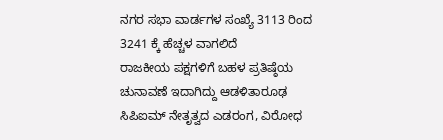ನಗರ ಸಭಾ ವಾರ್ಡಗಳ ಸಂಖ್ಯೆ 3113 ರಿಂದ 3241 ಕ್ಕೆ ಹೆಚ್ಚಳ ವಾಗಲಿದೆ
ರಾಜಕೀಯ ಪಕ್ಷಗಳಿಗೆ ಬಹಳ ಪ್ರತಿಷ್ಠೆಯ ಚುನಾವಣೆ ಇದಾಗಿದ್ದು ಆಡಳಿತಾರೂಢ ಸಿಪಿಐಮ್ ನೇತೃತ್ವದ ಎಡರಂಗ, ವಿರೋಧ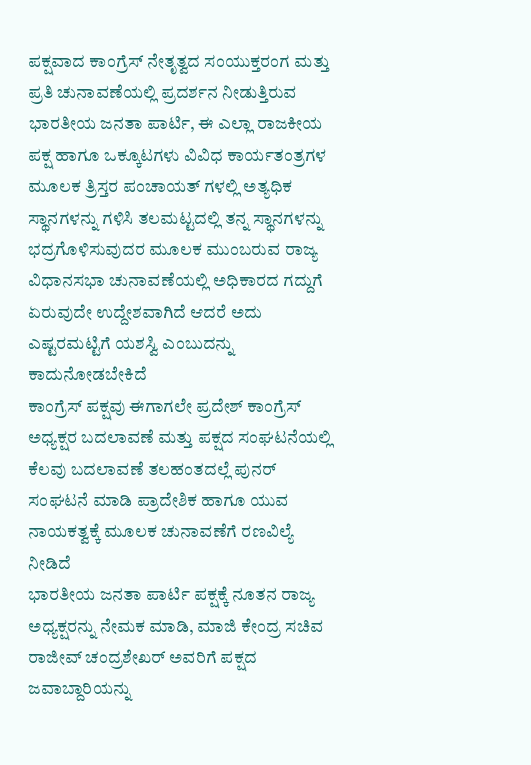ಪಕ್ಷವಾದ ಕಾಂಗ್ರೆಸ್ ನೇತೃತ್ವದ ಸಂಯುಕ್ತರಂಗ ಮತ್ತು ಪ್ರತಿ ಚುನಾವಣೆಯಲ್ಲಿ ಪ್ರದರ್ಶನ ನೀಡುತ್ತಿರುವ ಭಾರತೀಯ ಜನತಾ ಪಾರ್ಟಿ, ಈ ಎಲ್ಲಾ ರಾಜಕೀಯ ಪಕ್ಷ ಹಾಗೂ ಒಕ್ಕೂಟಗಳು ವಿವಿಧ ಕಾರ್ಯತಂತ್ರಗಳ ಮೂಲಕ ತ್ರಿಸ್ತರ ಪಂಚಾಯತ್ ಗಳಲ್ಲಿ ಅತ್ಯಧಿಕ ಸ್ಥಾನಗಳನ್ನು ಗಳಿಸಿ ತಲಮಟ್ಟದಲ್ಲಿ ತನ್ನ ಸ್ಥಾನಗಳನ್ನು ಭದ್ರಗೊಳಿಸುವುದರ ಮೂಲಕ ಮುಂಬರುವ ರಾಜ್ಯ ವಿಧಾನಸಭಾ ಚುನಾವಣೆಯಲ್ಲಿ ಅಧಿಕಾರದ ಗದ್ದುಗೆ ಏರುವುದೇ ಉದ್ದೇಶವಾಗಿದೆ ಆದರೆ ಅದು ಎಷ್ಟರಮಟ್ಟಿಗೆ ಯಶಸ್ವಿ ಎಂಬುದನ್ನು ಕಾದುನೋಡಬೇಕಿದೆ
ಕಾಂಗ್ರೆಸ್ ಪಕ್ಷವು ಈಗಾಗಲೇ ಪ್ರದೇಶ್ ಕಾಂಗ್ರೆಸ್ ಅಧ್ಯಕ್ಷರ ಬದಲಾವಣೆ ಮತ್ತು ಪಕ್ಷದ ಸಂಘಟನೆಯಲ್ಲಿ ಕೆಲವು ಬದಲಾವಣೆ ತಲಹಂತದಲ್ಲೆ ಪುನರ್ ಸಂಘಟನೆ ಮಾಡಿ ಪ್ರಾದೇಶಿಕ ಹಾಗೂ ಯುವ ನಾಯಕತ್ವಕ್ಕೆ ಮೂಲಕ ಚುನಾವಣೆಗೆ ರಣವಿಲ್ಯೆ ನೀಡಿದೆ
ಭಾರತೀಯ ಜನತಾ ಪಾರ್ಟಿ ಪಕ್ಷಕ್ಕೆ ನೂತನ ರಾಜ್ಯ ಅಧ್ಯಕ್ಷರನ್ನು ನೇಮಕ ಮಾಡಿ, ಮಾಜಿ ಕೇಂದ್ರ ಸಚಿವ ರಾಜೀವ್ ಚಂದ್ರಶೇಖರ್ ಅವರಿಗೆ ಪಕ್ಷದ ಜವಾಬ್ದಾರಿಯನ್ನು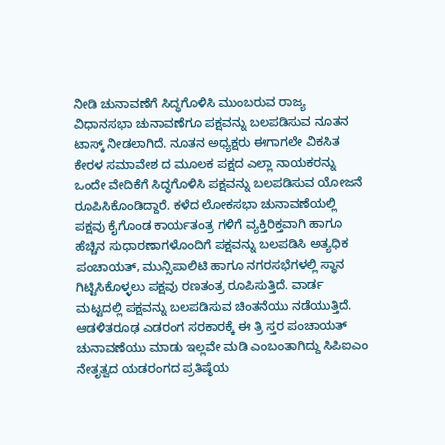ನೀಡಿ ಚುನಾವಣೆಗೆ ಸಿದ್ಧಗೊಳಿಸಿ ಮುಂಬರುವ ರಾಜ್ಯ ವಿಧಾನಸಭಾ ಚುನಾವಣೆಗೂ ಪಕ್ಷವನ್ನು ಬಲಪಡಿಸುವ ನೂತನ ಟಾಸ್ಕ್ ನೀಡಲಾಗಿದೆ. ನೂತನ ಅಧ್ಯಕ್ಷರು ಈಗಾಗಲೇ ವಿಕಸಿತ ಕೇರಳ ಸಮಾವೇಶ ದ ಮೂಲಕ ಪಕ್ಷದ ಎಲ್ಲಾ ನಾಯಕರನ್ನು ಒಂದೇ ವೇದಿಕೆಗೆ ಸಿದ್ಧಗೊಳಿಸಿ ಪಕ್ಷವನ್ನು ಬಲಪಡಿಸುವ ಯೋಜನೆ ರೂಪಿಸಿಕೊಂಡಿದ್ದಾರೆ. ಕಳೆದ ಲೋಕಸಭಾ ಚುನಾವಣೆಯಲ್ಲಿ ಪಕ್ಷವು ಕೈಗೊಂಡ ಕಾರ್ಯತಂತ್ರ ಗಳಿಗೆ ವ್ಯಕ್ತಿರಿಕ್ತವಾಗಿ ಹಾಗೂ ಹೆಚ್ಚಿನ ಸುಧಾರಣಾಗಳೊಂದಿಗೆ ಪಕ್ಷವನ್ನು ಬಲಪಡಿಸಿ ಅತ್ಯಧಿಕ ಪಂಚಾಯತ್, ಮುನ್ಸಿಪಾಲಿಟಿ ಹಾಗೂ ನಗರಸಭೆಗಳಲ್ಲಿ ಸ್ಥಾನ ಗಿಟ್ಟಿಸಿಕೊಳ್ಳಲು ಪಕ್ಷವು ರಣತಂತ್ರ ರೂಪಿಸುತ್ತಿದೆ. ವಾರ್ಡ ಮಟ್ಟದಲ್ಲಿ ಪಕ್ಷವನ್ನು ಬಲಪಡಿಸುವ ಚಿಂತನೆಯು ನಡೆಯುತ್ತಿದೆ.
ಆಡಳಿತರೂಢ ಎಡರಂಗ ಸರಕಾರಕ್ಕೆ ಈ ತ್ರಿ ಸ್ತರ ಪಂಚಾಯತ್ ಚುನಾವಣೆಯು ಮಾಡು ಇಲ್ಲವೇ ಮಡಿ ಎಂಬಂತಾಗಿದ್ದು ಸಿಪಿಐಎಂ ನೇತೃತ್ವದ ಯಡರಂಗದ ಪ್ರತಿಷ್ಠೆಯ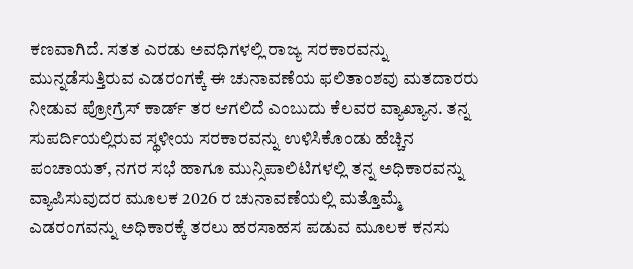ಕಣವಾಗಿದೆ. ಸತತ ಎರಡು ಅವಧಿಗಳಲ್ಲಿ ರಾಜ್ಯ ಸರಕಾರವನ್ನು ಮುನ್ನಡೆಸುತ್ತಿರುವ ಎಡರಂಗಕ್ಕೆ ಈ ಚುನಾವಣೆಯ ಫಲಿತಾಂಶವು ಮತದಾರರು ನೀಡುವ ಪ್ರೋಗ್ರೆಸ್ ಕಾರ್ಡ್ ತರ ಆಗಲಿದೆ ಎಂಬುದು ಕೆಲವರ ವ್ಯಾಖ್ಯಾನ. ತನ್ನ ಸುಪರ್ದಿಯಲ್ಲಿರುವ ಸ್ಥಳೀಯ ಸರಕಾರವನ್ನು ಉಳಿಸಿಕೊಂಡು ಹೆಚ್ಚಿನ ಪಂಚಾಯತ್, ನಗರ ಸಭೆ ಹಾಗೂ ಮುನ್ಸಿಪಾಲಿಟಿಗಳಲ್ಲಿ ತನ್ನ ಅಧಿಕಾರವನ್ನು ವ್ಯಾಪಿಸುವುದರ ಮೂಲಕ 2026 ರ ಚುನಾವಣೆಯಲ್ಲಿ ಮತ್ತೊಮ್ಮೆ ಎಡರಂಗವನ್ನು ಅಧಿಕಾರಕ್ಕೆ ತರಲು ಹರಸಾಹಸ ಪಡುವ ಮೂಲಕ ಕನಸು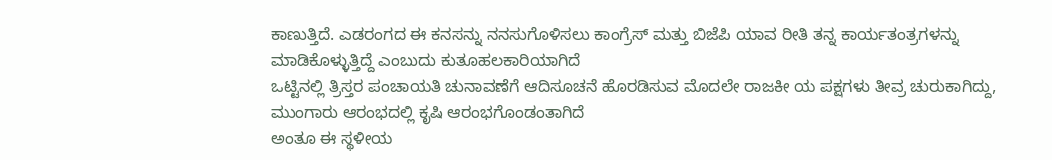ಕಾಣುತ್ತಿದೆ. ಎಡರಂಗದ ಈ ಕನಸನ್ನು ನನಸುಗೊಳಿಸಲು ಕಾಂಗ್ರೆಸ್ ಮತ್ತು ಬಿಜೆಪಿ ಯಾವ ರೀತಿ ತನ್ನ ಕಾರ್ಯತಂತ್ರಗಳನ್ನು ಮಾಡಿಕೊಳ್ಳುತ್ತಿದ್ದೆ ಎಂಬುದು ಕುತೂಹಲಕಾರಿಯಾಗಿದೆ
ಒಟ್ಟಿನಲ್ಲಿ ತ್ರಿಸ್ತರ ಪಂಚಾಯತಿ ಚುನಾವಣೆಗೆ ಆದಿಸೂಚನೆ ಹೊರಡಿಸುವ ಮೊದಲೇ ರಾಜಕೀ ಯ ಪಕ್ಷಗಳು ತೀವ್ರ ಚುರುಕಾಗಿದ್ದು, ಮುಂಗಾರು ಆರಂಭದಲ್ಲಿ ಕೃಷಿ ಆರಂಭಗೊಂಡಂತಾಗಿದೆ
ಅಂತೂ ಈ ಸ್ಥಳೀಯ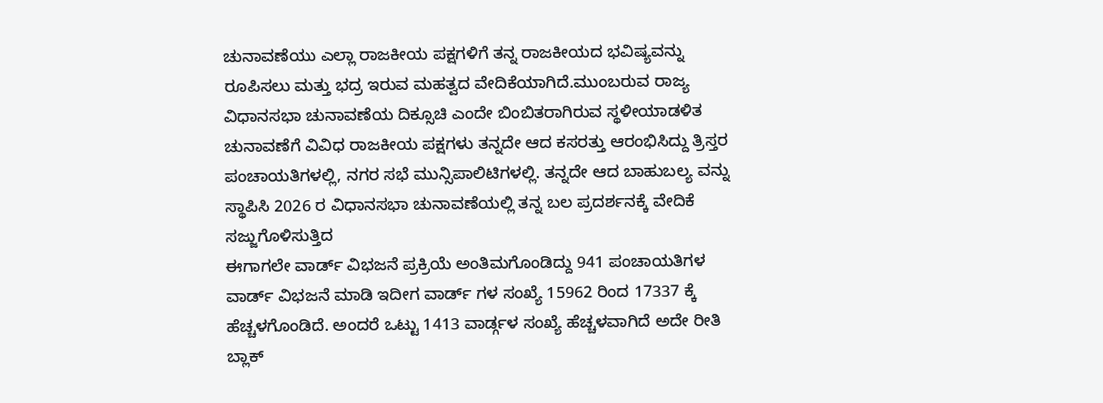ಚುನಾವಣೆಯು ಎಲ್ಲಾ ರಾಜಕೀಯ ಪಕ್ಷಗಳಿಗೆ ತನ್ನ ರಾಜಕೀಯದ ಭವಿಷ್ಯವನ್ನು ರೂಪಿಸಲು ಮತ್ತು ಭದ್ರ ಇರುವ ಮಹತ್ವದ ವೇದಿಕೆಯಾಗಿದೆ.ಮುಂಬರುವ ರಾಜ್ಯ ವಿಧಾನಸಭಾ ಚುನಾವಣೆಯ ದಿಕ್ಸೂಚಿ ಎಂದೇ ಬಿಂಬಿತರಾಗಿರುವ ಸ್ಥಳೀಯಾಡಳಿತ ಚುನಾವಣೆಗೆ ವಿವಿಧ ರಾಜಕೀಯ ಪಕ್ಷಗಳು ತನ್ನದೇ ಆದ ಕಸರತ್ತು ಆರಂಭಿಸಿದ್ದು ತ್ರಿಸ್ತರ ಪಂಚಾಯತಿಗಳಲ್ಲಿ, ನಗರ ಸಭೆ ಮುನ್ಸಿಪಾಲಿಟಿಗಳಲ್ಲಿ. ತನ್ನದೇ ಆದ ಬಾಹುಬಲ್ಯ ವನ್ನು ಸ್ಥಾಪಿಸಿ 2026 ರ ವಿಧಾನಸಭಾ ಚುನಾವಣೆಯಲ್ಲಿ ತನ್ನ ಬಲ ಪ್ರದರ್ಶನಕ್ಕೆ ವೇದಿಕೆ ಸಜ್ಜುಗೊಳಿಸುತ್ತಿದ
ಈಗಾಗಲೇ ವಾರ್ಡ್ ವಿಭಜನೆ ಪ್ರಕ್ರಿಯೆ ಅಂತಿಮಗೊಂಡಿದ್ದು 941 ಪಂಚಾಯತಿಗಳ ವಾರ್ಡ್ ವಿಭಜನೆ ಮಾಡಿ ಇದೀಗ ವಾರ್ಡ್ ಗಳ ಸಂಖ್ಯೆ 15962 ರಿಂದ 17337 ಕ್ಕೆ ಹೆಚ್ಚಳಗೊಂಡಿದೆ. ಅಂದರೆ ಒಟ್ಟು 1413 ವಾರ್ಡ್ಗಳ ಸಂಖ್ಯೆ ಹೆಚ್ಚಳವಾಗಿದೆ ಅದೇ ರೀತಿ ಬ್ಲಾಕ್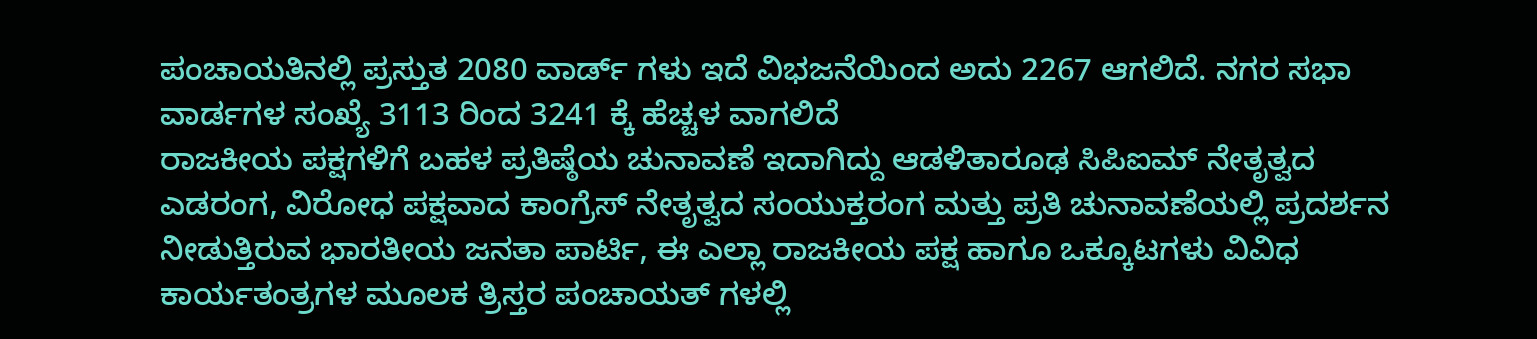ಪಂಚಾಯತಿನಲ್ಲಿ ಪ್ರಸ್ತುತ 2080 ವಾರ್ಡ್ ಗಳು ಇದೆ ವಿಭಜನೆಯಿಂದ ಅದು 2267 ಆಗಲಿದೆ. ನಗರ ಸಭಾ ವಾರ್ಡಗಳ ಸಂಖ್ಯೆ 3113 ರಿಂದ 3241 ಕ್ಕೆ ಹೆಚ್ಚಳ ವಾಗಲಿದೆ
ರಾಜಕೀಯ ಪಕ್ಷಗಳಿಗೆ ಬಹಳ ಪ್ರತಿಷ್ಠೆಯ ಚುನಾವಣೆ ಇದಾಗಿದ್ದು ಆಡಳಿತಾರೂಢ ಸಿಪಿಐಮ್ ನೇತೃತ್ವದ ಎಡರಂಗ, ವಿರೋಧ ಪಕ್ಷವಾದ ಕಾಂಗ್ರೆಸ್ ನೇತೃತ್ವದ ಸಂಯುಕ್ತರಂಗ ಮತ್ತು ಪ್ರತಿ ಚುನಾವಣೆಯಲ್ಲಿ ಪ್ರದರ್ಶನ ನೀಡುತ್ತಿರುವ ಭಾರತೀಯ ಜನತಾ ಪಾರ್ಟಿ, ಈ ಎಲ್ಲಾ ರಾಜಕೀಯ ಪಕ್ಷ ಹಾಗೂ ಒಕ್ಕೂಟಗಳು ವಿವಿಧ ಕಾರ್ಯತಂತ್ರಗಳ ಮೂಲಕ ತ್ರಿಸ್ತರ ಪಂಚಾಯತ್ ಗಳಲ್ಲಿ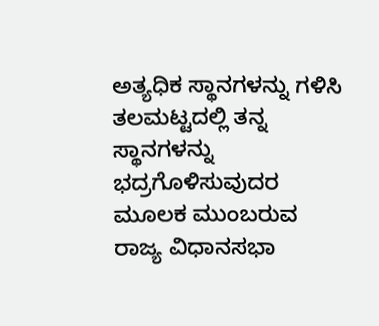ಅತ್ಯಧಿಕ ಸ್ಥಾನಗಳನ್ನು ಗಳಿಸಿ ತಲಮಟ್ಟದಲ್ಲಿ ತನ್ನ ಸ್ಥಾನಗಳನ್ನು ಭದ್ರಗೊಳಿಸುವುದರ ಮೂಲಕ ಮುಂಬರುವ ರಾಜ್ಯ ವಿಧಾನಸಭಾ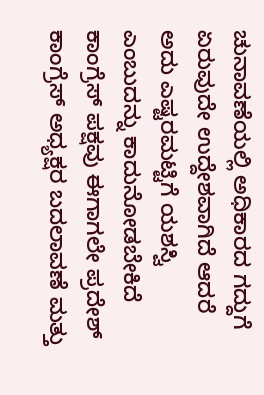ಚುನಾವಣೆಯಲ್ಲಿ ಅಧಿಕಾರದ ಗದ್ದುಗೆ ಏರುವುದೇ ಉದ್ದೇಶವಾಗಿದೆ ಆದರೆ ಅದು ಎಷ್ಟರಮಟ್ಟಿಗೆ ಯಶಸ್ವಿ ಎಂಬುದನ್ನು ಕಾದುನೋಡಬೇಕಿದೆ
ಕಾಂಗ್ರೆಸ್ ಪಕ್ಷವು ಈಗಾಗಲೇ ಪ್ರದೇಶ್ ಕಾಂಗ್ರೆಸ್ ಅಧ್ಯಕ್ಷರ ಬದಲಾವಣೆ ಮತ್ತು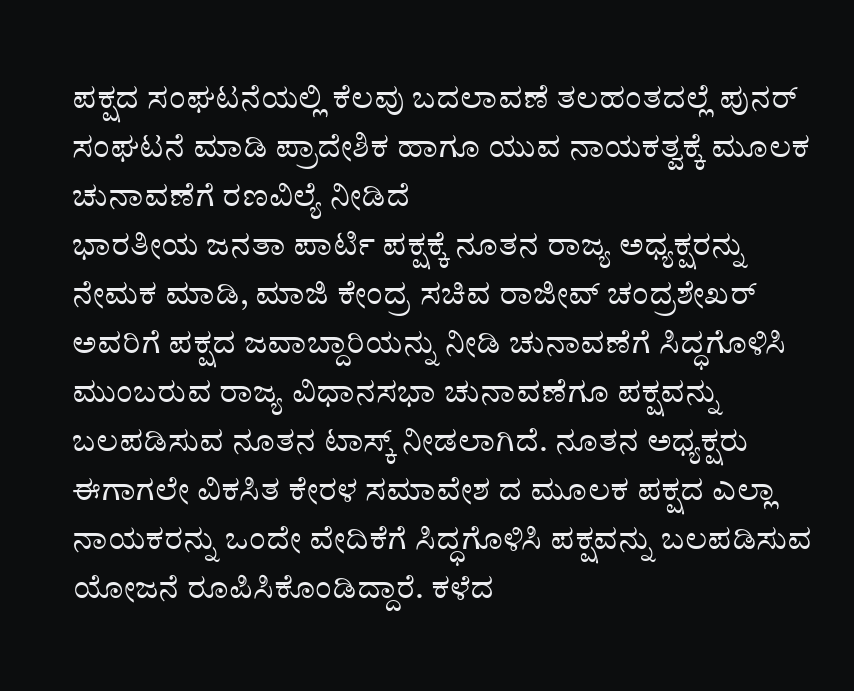ಪಕ್ಷದ ಸಂಘಟನೆಯಲ್ಲಿ ಕೆಲವು ಬದಲಾವಣೆ ತಲಹಂತದಲ್ಲೆ ಪುನರ್ ಸಂಘಟನೆ ಮಾಡಿ ಪ್ರಾದೇಶಿಕ ಹಾಗೂ ಯುವ ನಾಯಕತ್ವಕ್ಕೆ ಮೂಲಕ ಚುನಾವಣೆಗೆ ರಣವಿಲ್ಯೆ ನೀಡಿದೆ
ಭಾರತೀಯ ಜನತಾ ಪಾರ್ಟಿ ಪಕ್ಷಕ್ಕೆ ನೂತನ ರಾಜ್ಯ ಅಧ್ಯಕ್ಷರನ್ನು ನೇಮಕ ಮಾಡಿ, ಮಾಜಿ ಕೇಂದ್ರ ಸಚಿವ ರಾಜೀವ್ ಚಂದ್ರಶೇಖರ್ ಅವರಿಗೆ ಪಕ್ಷದ ಜವಾಬ್ದಾರಿಯನ್ನು ನೀಡಿ ಚುನಾವಣೆಗೆ ಸಿದ್ಧಗೊಳಿಸಿ ಮುಂಬರುವ ರಾಜ್ಯ ವಿಧಾನಸಭಾ ಚುನಾವಣೆಗೂ ಪಕ್ಷವನ್ನು ಬಲಪಡಿಸುವ ನೂತನ ಟಾಸ್ಕ್ ನೀಡಲಾಗಿದೆ. ನೂತನ ಅಧ್ಯಕ್ಷರು ಈಗಾಗಲೇ ವಿಕಸಿತ ಕೇರಳ ಸಮಾವೇಶ ದ ಮೂಲಕ ಪಕ್ಷದ ಎಲ್ಲಾ ನಾಯಕರನ್ನು ಒಂದೇ ವೇದಿಕೆಗೆ ಸಿದ್ಧಗೊಳಿಸಿ ಪಕ್ಷವನ್ನು ಬಲಪಡಿಸುವ ಯೋಜನೆ ರೂಪಿಸಿಕೊಂಡಿದ್ದಾರೆ. ಕಳೆದ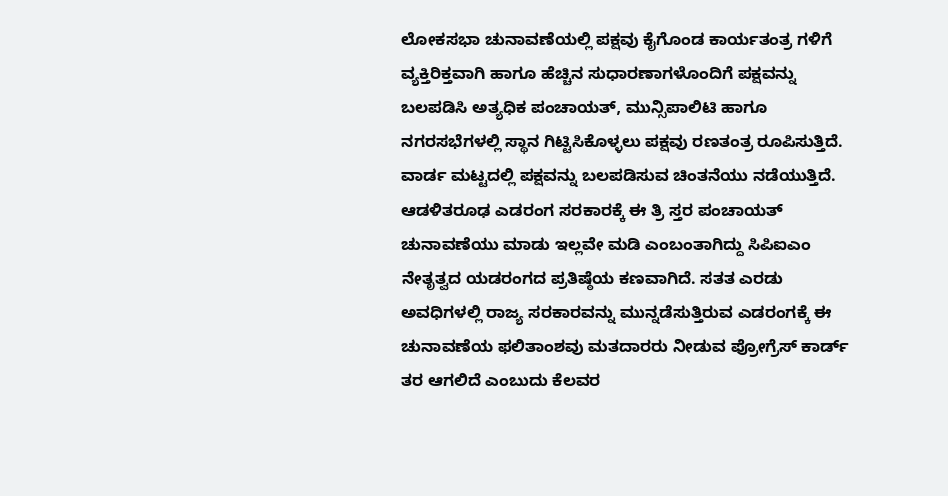ಲೋಕಸಭಾ ಚುನಾವಣೆಯಲ್ಲಿ ಪಕ್ಷವು ಕೈಗೊಂಡ ಕಾರ್ಯತಂತ್ರ ಗಳಿಗೆ ವ್ಯಕ್ತಿರಿಕ್ತವಾಗಿ ಹಾಗೂ ಹೆಚ್ಚಿನ ಸುಧಾರಣಾಗಳೊಂದಿಗೆ ಪಕ್ಷವನ್ನು ಬಲಪಡಿಸಿ ಅತ್ಯಧಿಕ ಪಂಚಾಯತ್, ಮುನ್ಸಿಪಾಲಿಟಿ ಹಾಗೂ ನಗರಸಭೆಗಳಲ್ಲಿ ಸ್ಥಾನ ಗಿಟ್ಟಿಸಿಕೊಳ್ಳಲು ಪಕ್ಷವು ರಣತಂತ್ರ ರೂಪಿಸುತ್ತಿದೆ. ವಾರ್ಡ ಮಟ್ಟದಲ್ಲಿ ಪಕ್ಷವನ್ನು ಬಲಪಡಿಸುವ ಚಿಂತನೆಯು ನಡೆಯುತ್ತಿದೆ.
ಆಡಳಿತರೂಢ ಎಡರಂಗ ಸರಕಾರಕ್ಕೆ ಈ ತ್ರಿ ಸ್ತರ ಪಂಚಾಯತ್ ಚುನಾವಣೆಯು ಮಾಡು ಇಲ್ಲವೇ ಮಡಿ ಎಂಬಂತಾಗಿದ್ದು ಸಿಪಿಐಎಂ ನೇತೃತ್ವದ ಯಡರಂಗದ ಪ್ರತಿಷ್ಠೆಯ ಕಣವಾಗಿದೆ. ಸತತ ಎರಡು ಅವಧಿಗಳಲ್ಲಿ ರಾಜ್ಯ ಸರಕಾರವನ್ನು ಮುನ್ನಡೆಸುತ್ತಿರುವ ಎಡರಂಗಕ್ಕೆ ಈ ಚುನಾವಣೆಯ ಫಲಿತಾಂಶವು ಮತದಾರರು ನೀಡುವ ಪ್ರೋಗ್ರೆಸ್ ಕಾರ್ಡ್ ತರ ಆಗಲಿದೆ ಎಂಬುದು ಕೆಲವರ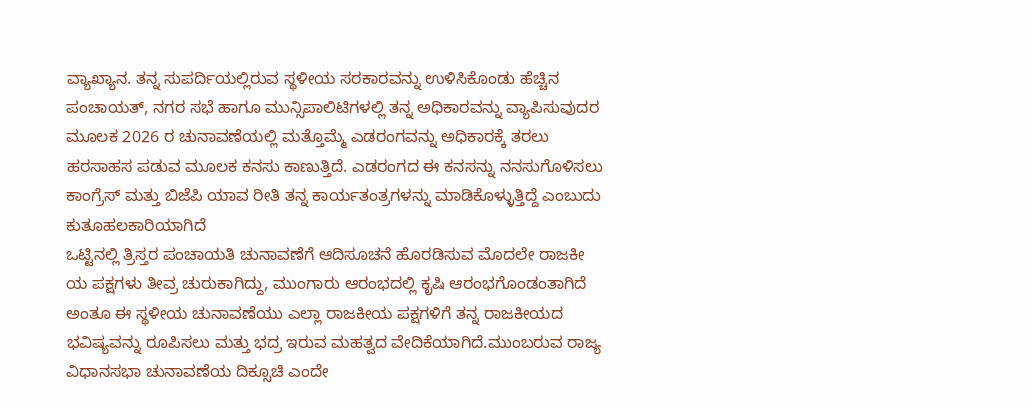ವ್ಯಾಖ್ಯಾನ. ತನ್ನ ಸುಪರ್ದಿಯಲ್ಲಿರುವ ಸ್ಥಳೀಯ ಸರಕಾರವನ್ನು ಉಳಿಸಿಕೊಂಡು ಹೆಚ್ಚಿನ ಪಂಚಾಯತ್, ನಗರ ಸಭೆ ಹಾಗೂ ಮುನ್ಸಿಪಾಲಿಟಿಗಳಲ್ಲಿ ತನ್ನ ಅಧಿಕಾರವನ್ನು ವ್ಯಾಪಿಸುವುದರ ಮೂಲಕ 2026 ರ ಚುನಾವಣೆಯಲ್ಲಿ ಮತ್ತೊಮ್ಮೆ ಎಡರಂಗವನ್ನು ಅಧಿಕಾರಕ್ಕೆ ತರಲು ಹರಸಾಹಸ ಪಡುವ ಮೂಲಕ ಕನಸು ಕಾಣುತ್ತಿದೆ. ಎಡರಂಗದ ಈ ಕನಸನ್ನು ನನಸುಗೊಳಿಸಲು ಕಾಂಗ್ರೆಸ್ ಮತ್ತು ಬಿಜೆಪಿ ಯಾವ ರೀತಿ ತನ್ನ ಕಾರ್ಯತಂತ್ರಗಳನ್ನು ಮಾಡಿಕೊಳ್ಳುತ್ತಿದ್ದೆ ಎಂಬುದು ಕುತೂಹಲಕಾರಿಯಾಗಿದೆ
ಒಟ್ಟಿನಲ್ಲಿ ತ್ರಿಸ್ತರ ಪಂಚಾಯತಿ ಚುನಾವಣೆಗೆ ಆದಿಸೂಚನೆ ಹೊರಡಿಸುವ ಮೊದಲೇ ರಾಜಕೀ ಯ ಪಕ್ಷಗಳು ತೀವ್ರ ಚುರುಕಾಗಿದ್ದು, ಮುಂಗಾರು ಆರಂಭದಲ್ಲಿ ಕೃಷಿ ಆರಂಭಗೊಂಡಂತಾಗಿದೆ
ಅಂತೂ ಈ ಸ್ಥಳೀಯ ಚುನಾವಣೆಯು ಎಲ್ಲಾ ರಾಜಕೀಯ ಪಕ್ಷಗಳಿಗೆ ತನ್ನ ರಾಜಕೀಯದ ಭವಿಷ್ಯವನ್ನು ರೂಪಿಸಲು ಮತ್ತು ಭದ್ರ ಇರುವ ಮಹತ್ವದ ವೇದಿಕೆಯಾಗಿದೆ.ಮುಂಬರುವ ರಾಜ್ಯ ವಿಧಾನಸಭಾ ಚುನಾವಣೆಯ ದಿಕ್ಸೂಚಿ ಎಂದೇ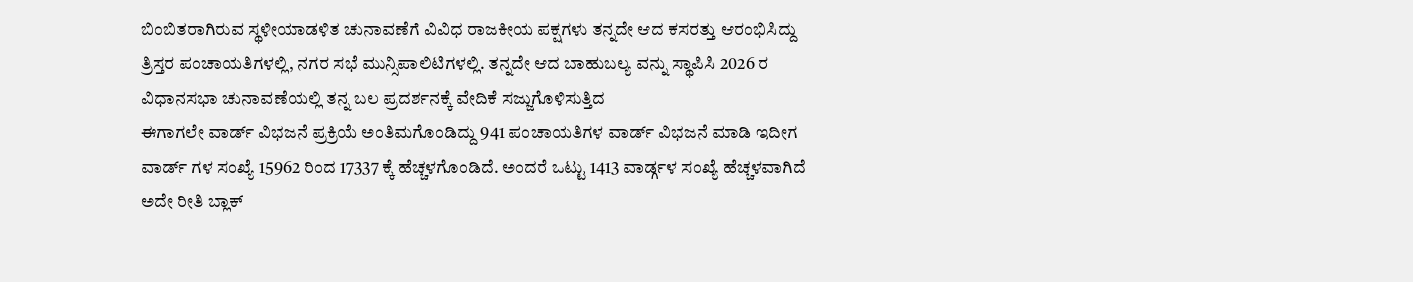ಬಿಂಬಿತರಾಗಿರುವ ಸ್ಥಳೀಯಾಡಳಿತ ಚುನಾವಣೆಗೆ ವಿವಿಧ ರಾಜಕೀಯ ಪಕ್ಷಗಳು ತನ್ನದೇ ಆದ ಕಸರತ್ತು ಆರಂಭಿಸಿದ್ದು ತ್ರಿಸ್ತರ ಪಂಚಾಯತಿಗಳಲ್ಲಿ, ನಗರ ಸಭೆ ಮುನ್ಸಿಪಾಲಿಟಿಗಳಲ್ಲಿ. ತನ್ನದೇ ಆದ ಬಾಹುಬಲ್ಯ ವನ್ನು ಸ್ಥಾಪಿಸಿ 2026 ರ ವಿಧಾನಸಭಾ ಚುನಾವಣೆಯಲ್ಲಿ ತನ್ನ ಬಲ ಪ್ರದರ್ಶನಕ್ಕೆ ವೇದಿಕೆ ಸಜ್ಜುಗೊಳಿಸುತ್ತಿದ
ಈಗಾಗಲೇ ವಾರ್ಡ್ ವಿಭಜನೆ ಪ್ರಕ್ರಿಯೆ ಅಂತಿಮಗೊಂಡಿದ್ದು 941 ಪಂಚಾಯತಿಗಳ ವಾರ್ಡ್ ವಿಭಜನೆ ಮಾಡಿ ಇದೀಗ ವಾರ್ಡ್ ಗಳ ಸಂಖ್ಯೆ 15962 ರಿಂದ 17337 ಕ್ಕೆ ಹೆಚ್ಚಳಗೊಂಡಿದೆ. ಅಂದರೆ ಒಟ್ಟು 1413 ವಾರ್ಡ್ಗಳ ಸಂಖ್ಯೆ ಹೆಚ್ಚಳವಾಗಿದೆ ಅದೇ ರೀತಿ ಬ್ಲಾಕ್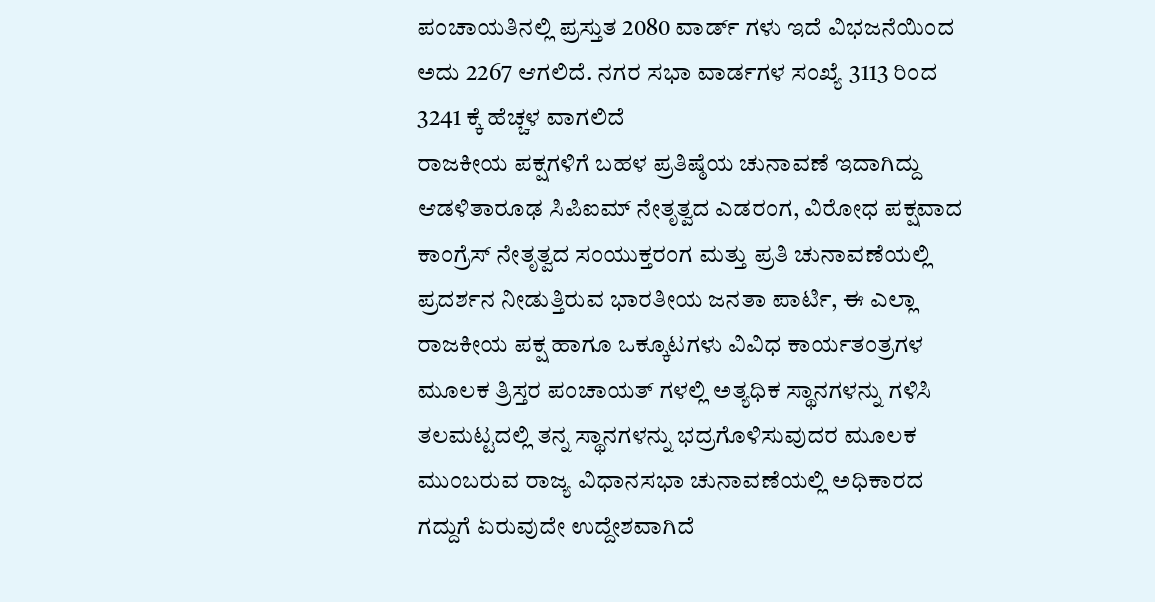ಪಂಚಾಯತಿನಲ್ಲಿ ಪ್ರಸ್ತುತ 2080 ವಾರ್ಡ್ ಗಳು ಇದೆ ವಿಭಜನೆಯಿಂದ ಅದು 2267 ಆಗಲಿದೆ. ನಗರ ಸಭಾ ವಾರ್ಡಗಳ ಸಂಖ್ಯೆ 3113 ರಿಂದ 3241 ಕ್ಕೆ ಹೆಚ್ಚಳ ವಾಗಲಿದೆ
ರಾಜಕೀಯ ಪಕ್ಷಗಳಿಗೆ ಬಹಳ ಪ್ರತಿಷ್ಠೆಯ ಚುನಾವಣೆ ಇದಾಗಿದ್ದು ಆಡಳಿತಾರೂಢ ಸಿಪಿಐಮ್ ನೇತೃತ್ವದ ಎಡರಂಗ, ವಿರೋಧ ಪಕ್ಷವಾದ ಕಾಂಗ್ರೆಸ್ ನೇತೃತ್ವದ ಸಂಯುಕ್ತರಂಗ ಮತ್ತು ಪ್ರತಿ ಚುನಾವಣೆಯಲ್ಲಿ ಪ್ರದರ್ಶನ ನೀಡುತ್ತಿರುವ ಭಾರತೀಯ ಜನತಾ ಪಾರ್ಟಿ, ಈ ಎಲ್ಲಾ ರಾಜಕೀಯ ಪಕ್ಷ ಹಾಗೂ ಒಕ್ಕೂಟಗಳು ವಿವಿಧ ಕಾರ್ಯತಂತ್ರಗಳ ಮೂಲಕ ತ್ರಿಸ್ತರ ಪಂಚಾಯತ್ ಗಳಲ್ಲಿ ಅತ್ಯಧಿಕ ಸ್ಥಾನಗಳನ್ನು ಗಳಿಸಿ ತಲಮಟ್ಟದಲ್ಲಿ ತನ್ನ ಸ್ಥಾನಗಳನ್ನು ಭದ್ರಗೊಳಿಸುವುದರ ಮೂಲಕ ಮುಂಬರುವ ರಾಜ್ಯ ವಿಧಾನಸಭಾ ಚುನಾವಣೆಯಲ್ಲಿ ಅಧಿಕಾರದ ಗದ್ದುಗೆ ಏರುವುದೇ ಉದ್ದೇಶವಾಗಿದೆ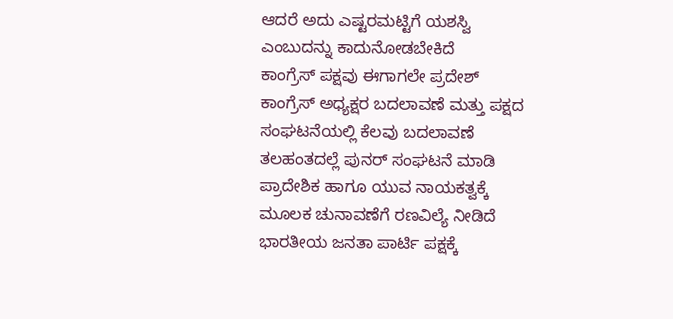ಆದರೆ ಅದು ಎಷ್ಟರಮಟ್ಟಿಗೆ ಯಶಸ್ವಿ ಎಂಬುದನ್ನು ಕಾದುನೋಡಬೇಕಿದೆ
ಕಾಂಗ್ರೆಸ್ ಪಕ್ಷವು ಈಗಾಗಲೇ ಪ್ರದೇಶ್ ಕಾಂಗ್ರೆಸ್ ಅಧ್ಯಕ್ಷರ ಬದಲಾವಣೆ ಮತ್ತು ಪಕ್ಷದ ಸಂಘಟನೆಯಲ್ಲಿ ಕೆಲವು ಬದಲಾವಣೆ ತಲಹಂತದಲ್ಲೆ ಪುನರ್ ಸಂಘಟನೆ ಮಾಡಿ ಪ್ರಾದೇಶಿಕ ಹಾಗೂ ಯುವ ನಾಯಕತ್ವಕ್ಕೆ ಮೂಲಕ ಚುನಾವಣೆಗೆ ರಣವಿಲ್ಯೆ ನೀಡಿದೆ
ಭಾರತೀಯ ಜನತಾ ಪಾರ್ಟಿ ಪಕ್ಷಕ್ಕೆ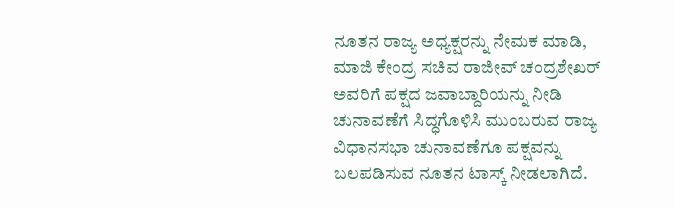ನೂತನ ರಾಜ್ಯ ಅಧ್ಯಕ್ಷರನ್ನು ನೇಮಕ ಮಾಡಿ, ಮಾಜಿ ಕೇಂದ್ರ ಸಚಿವ ರಾಜೀವ್ ಚಂದ್ರಶೇಖರ್ ಅವರಿಗೆ ಪಕ್ಷದ ಜವಾಬ್ದಾರಿಯನ್ನು ನೀಡಿ ಚುನಾವಣೆಗೆ ಸಿದ್ಧಗೊಳಿಸಿ ಮುಂಬರುವ ರಾಜ್ಯ ವಿಧಾನಸಭಾ ಚುನಾವಣೆಗೂ ಪಕ್ಷವನ್ನು ಬಲಪಡಿಸುವ ನೂತನ ಟಾಸ್ಕ್ ನೀಡಲಾಗಿದೆ.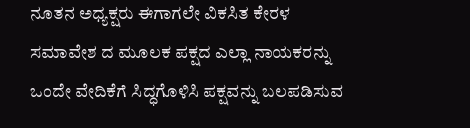ನೂತನ ಅಧ್ಯಕ್ಷರು ಈಗಾಗಲೇ ವಿಕಸಿತ ಕೇರಳ ಸಮಾವೇಶ ದ ಮೂಲಕ ಪಕ್ಷದ ಎಲ್ಲಾ ನಾಯಕರನ್ನು ಒಂದೇ ವೇದಿಕೆಗೆ ಸಿದ್ಧಗೊಳಿಸಿ ಪಕ್ಷವನ್ನು ಬಲಪಡಿಸುವ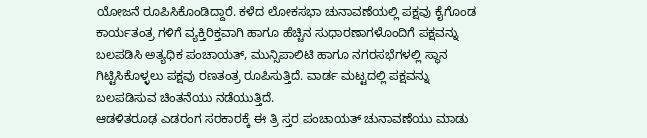ಯೋಜನೆ ರೂಪಿಸಿಕೊಂಡಿದ್ದಾರೆ. ಕಳೆದ ಲೋಕಸಭಾ ಚುನಾವಣೆಯಲ್ಲಿ ಪಕ್ಷವು ಕೈಗೊಂಡ ಕಾರ್ಯತಂತ್ರ ಗಳಿಗೆ ವ್ಯಕ್ತಿರಿಕ್ತವಾಗಿ ಹಾಗೂ ಹೆಚ್ಚಿನ ಸುಧಾರಣಾಗಳೊಂದಿಗೆ ಪಕ್ಷವನ್ನು ಬಲಪಡಿಸಿ ಅತ್ಯಧಿಕ ಪಂಚಾಯತ್, ಮುನ್ಸಿಪಾಲಿಟಿ ಹಾಗೂ ನಗರಸಭೆಗಳಲ್ಲಿ ಸ್ಥಾನ ಗಿಟ್ಟಿಸಿಕೊಳ್ಳಲು ಪಕ್ಷವು ರಣತಂತ್ರ ರೂಪಿಸುತ್ತಿದೆ. ವಾರ್ಡ ಮಟ್ಟದಲ್ಲಿ ಪಕ್ಷವನ್ನು ಬಲಪಡಿಸುವ ಚಿಂತನೆಯು ನಡೆಯುತ್ತಿದೆ.
ಆಡಳಿತರೂಢ ಎಡರಂಗ ಸರಕಾರಕ್ಕೆ ಈ ತ್ರಿ ಸ್ತರ ಪಂಚಾಯತ್ ಚುನಾವಣೆಯು ಮಾಡು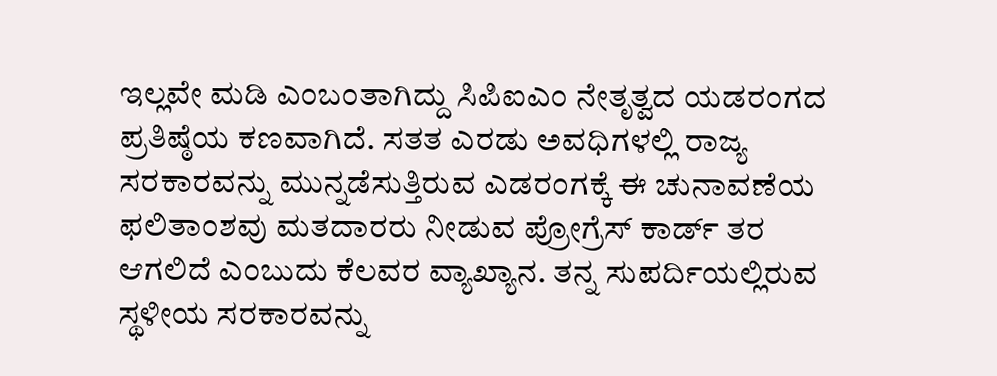ಇಲ್ಲವೇ ಮಡಿ ಎಂಬಂತಾಗಿದ್ದು ಸಿಪಿಐಎಂ ನೇತೃತ್ವದ ಯಡರಂಗದ ಪ್ರತಿಷ್ಠೆಯ ಕಣವಾಗಿದೆ. ಸತತ ಎರಡು ಅವಧಿಗಳಲ್ಲಿ ರಾಜ್ಯ ಸರಕಾರವನ್ನು ಮುನ್ನಡೆಸುತ್ತಿರುವ ಎಡರಂಗಕ್ಕೆ ಈ ಚುನಾವಣೆಯ ಫಲಿತಾಂಶವು ಮತದಾರರು ನೀಡುವ ಪ್ರೋಗ್ರೆಸ್ ಕಾರ್ಡ್ ತರ ಆಗಲಿದೆ ಎಂಬುದು ಕೆಲವರ ವ್ಯಾಖ್ಯಾನ. ತನ್ನ ಸುಪರ್ದಿಯಲ್ಲಿರುವ ಸ್ಥಳೀಯ ಸರಕಾರವನ್ನು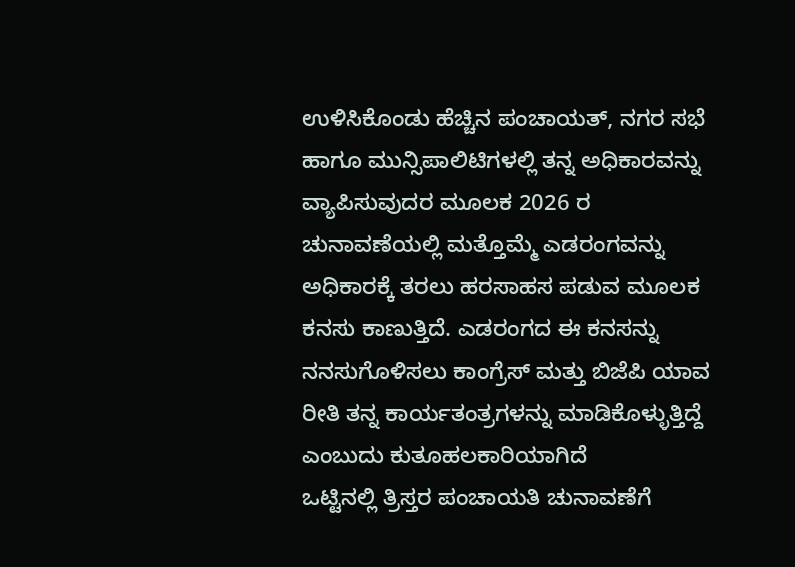ಉಳಿಸಿಕೊಂಡು ಹೆಚ್ಚಿನ ಪಂಚಾಯತ್, ನಗರ ಸಭೆ ಹಾಗೂ ಮುನ್ಸಿಪಾಲಿಟಿಗಳಲ್ಲಿ ತನ್ನ ಅಧಿಕಾರವನ್ನು ವ್ಯಾಪಿಸುವುದರ ಮೂಲಕ 2026 ರ ಚುನಾವಣೆಯಲ್ಲಿ ಮತ್ತೊಮ್ಮೆ ಎಡರಂಗವನ್ನು ಅಧಿಕಾರಕ್ಕೆ ತರಲು ಹರಸಾಹಸ ಪಡುವ ಮೂಲಕ ಕನಸು ಕಾಣುತ್ತಿದೆ. ಎಡರಂಗದ ಈ ಕನಸನ್ನು ನನಸುಗೊಳಿಸಲು ಕಾಂಗ್ರೆಸ್ ಮತ್ತು ಬಿಜೆಪಿ ಯಾವ ರೀತಿ ತನ್ನ ಕಾರ್ಯತಂತ್ರಗಳನ್ನು ಮಾಡಿಕೊಳ್ಳುತ್ತಿದ್ದೆ ಎಂಬುದು ಕುತೂಹಲಕಾರಿಯಾಗಿದೆ
ಒಟ್ಟಿನಲ್ಲಿ ತ್ರಿಸ್ತರ ಪಂಚಾಯತಿ ಚುನಾವಣೆಗೆ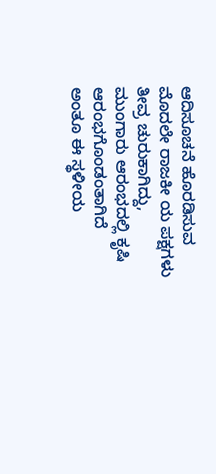ಆದಿಸೂಚನೆ ಹೊರಡಿಸುವ ಮೊದಲೇ ರಾಜಕೀ ಯ ಪಕ್ಷಗಳು ತೀವ್ರ ಚುರುಕಾಗಿದ್ದು, ಮುಂಗಾರು ಆರಂಭದಲ್ಲಿ ಕೃಷಿ ಆರಂಭಗೊಂಡಂತಾಗಿದೆ
ಅಂತೂ ಈ ಸ್ಥಳೀಯ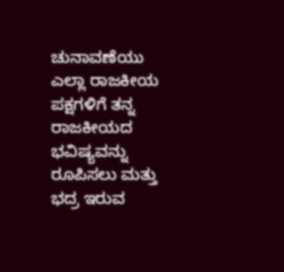ಚುನಾವಣೆಯು ಎಲ್ಲಾ ರಾಜಕೀಯ ಪಕ್ಷಗಳಿಗೆ ತನ್ನ ರಾಜಕೀಯದ ಭವಿಷ್ಯವನ್ನು ರೂಪಿಸಲು ಮತ್ತು ಭದ್ರ ಇರುವ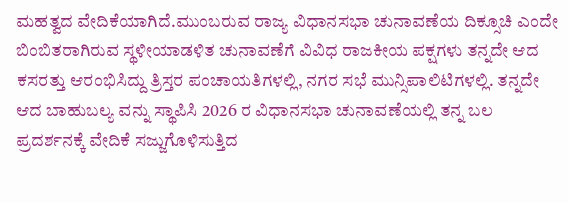ಮಹತ್ವದ ವೇದಿಕೆಯಾಗಿದೆ.ಮುಂಬರುವ ರಾಜ್ಯ ವಿಧಾನಸಭಾ ಚುನಾವಣೆಯ ದಿಕ್ಸೂಚಿ ಎಂದೇ ಬಿಂಬಿತರಾಗಿರುವ ಸ್ಥಳೀಯಾಡಳಿತ ಚುನಾವಣೆಗೆ ವಿವಿಧ ರಾಜಕೀಯ ಪಕ್ಷಗಳು ತನ್ನದೇ ಆದ ಕಸರತ್ತು ಆರಂಭಿಸಿದ್ದು ತ್ರಿಸ್ತರ ಪಂಚಾಯತಿಗಳಲ್ಲಿ, ನಗರ ಸಭೆ ಮುನ್ಸಿಪಾಲಿಟಿಗಳಲ್ಲಿ. ತನ್ನದೇ ಆದ ಬಾಹುಬಲ್ಯ ವನ್ನು ಸ್ಥಾಪಿಸಿ 2026 ರ ವಿಧಾನಸಭಾ ಚುನಾವಣೆಯಲ್ಲಿ ತನ್ನ ಬಲ ಪ್ರದರ್ಶನಕ್ಕೆ ವೇದಿಕೆ ಸಜ್ಜುಗೊಳಿಸುತ್ತಿದ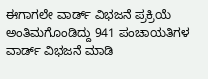ಈಗಾಗಲೇ ವಾರ್ಡ್ ವಿಭಜನೆ ಪ್ರಕ್ರಿಯೆ ಅಂತಿಮಗೊಂಡಿದ್ದು 941 ಪಂಚಾಯತಿಗಳ ವಾರ್ಡ್ ವಿಭಜನೆ ಮಾಡಿ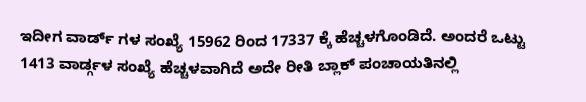ಇದೀಗ ವಾರ್ಡ್ ಗಳ ಸಂಖ್ಯೆ 15962 ರಿಂದ 17337 ಕ್ಕೆ ಹೆಚ್ಚಳಗೊಂಡಿದೆ. ಅಂದರೆ ಒಟ್ಟು 1413 ವಾರ್ಡ್ಗಳ ಸಂಖ್ಯೆ ಹೆಚ್ಚಳವಾಗಿದೆ ಅದೇ ರೀತಿ ಬ್ಲಾಕ್ ಪಂಚಾಯತಿನಲ್ಲಿ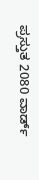ಪ್ರಸ್ತುತ 2080 ವಾರ್ಡ್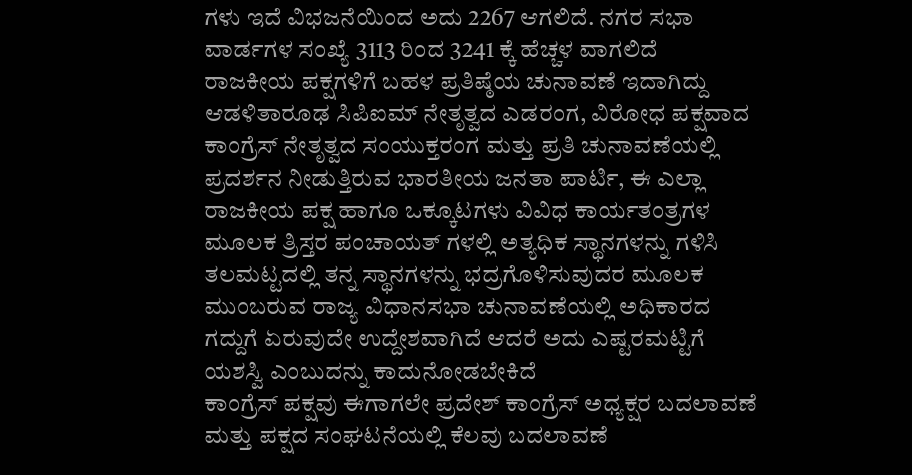ಗಳು ಇದೆ ವಿಭಜನೆಯಿಂದ ಅದು 2267 ಆಗಲಿದೆ. ನಗರ ಸಭಾ ವಾರ್ಡಗಳ ಸಂಖ್ಯೆ 3113 ರಿಂದ 3241 ಕ್ಕೆ ಹೆಚ್ಚಳ ವಾಗಲಿದೆ
ರಾಜಕೀಯ ಪಕ್ಷಗಳಿಗೆ ಬಹಳ ಪ್ರತಿಷ್ಠೆಯ ಚುನಾವಣೆ ಇದಾಗಿದ್ದು ಆಡಳಿತಾರೂಢ ಸಿಪಿಐಮ್ ನೇತೃತ್ವದ ಎಡರಂಗ, ವಿರೋಧ ಪಕ್ಷವಾದ ಕಾಂಗ್ರೆಸ್ ನೇತೃತ್ವದ ಸಂಯುಕ್ತರಂಗ ಮತ್ತು ಪ್ರತಿ ಚುನಾವಣೆಯಲ್ಲಿ ಪ್ರದರ್ಶನ ನೀಡುತ್ತಿರುವ ಭಾರತೀಯ ಜನತಾ ಪಾರ್ಟಿ, ಈ ಎಲ್ಲಾ ರಾಜಕೀಯ ಪಕ್ಷ ಹಾಗೂ ಒಕ್ಕೂಟಗಳು ವಿವಿಧ ಕಾರ್ಯತಂತ್ರಗಳ ಮೂಲಕ ತ್ರಿಸ್ತರ ಪಂಚಾಯತ್ ಗಳಲ್ಲಿ ಅತ್ಯಧಿಕ ಸ್ಥಾನಗಳನ್ನು ಗಳಿಸಿ ತಲಮಟ್ಟದಲ್ಲಿ ತನ್ನ ಸ್ಥಾನಗಳನ್ನು ಭದ್ರಗೊಳಿಸುವುದರ ಮೂಲಕ ಮುಂಬರುವ ರಾಜ್ಯ ವಿಧಾನಸಭಾ ಚುನಾವಣೆಯಲ್ಲಿ ಅಧಿಕಾರದ ಗದ್ದುಗೆ ಏರುವುದೇ ಉದ್ದೇಶವಾಗಿದೆ ಆದರೆ ಅದು ಎಷ್ಟರಮಟ್ಟಿಗೆ ಯಶಸ್ವಿ ಎಂಬುದನ್ನು ಕಾದುನೋಡಬೇಕಿದೆ
ಕಾಂಗ್ರೆಸ್ ಪಕ್ಷವು ಈಗಾಗಲೇ ಪ್ರದೇಶ್ ಕಾಂಗ್ರೆಸ್ ಅಧ್ಯಕ್ಷರ ಬದಲಾವಣೆ ಮತ್ತು ಪಕ್ಷದ ಸಂಘಟನೆಯಲ್ಲಿ ಕೆಲವು ಬದಲಾವಣೆ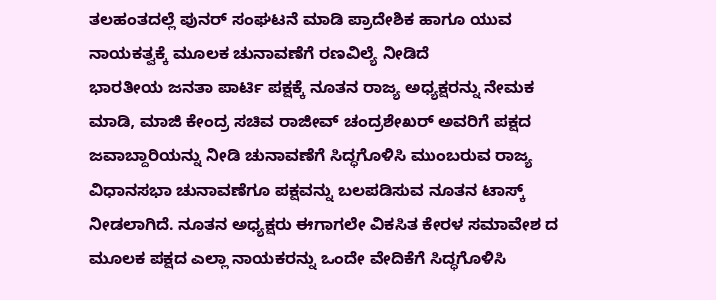ತಲಹಂತದಲ್ಲೆ ಪುನರ್ ಸಂಘಟನೆ ಮಾಡಿ ಪ್ರಾದೇಶಿಕ ಹಾಗೂ ಯುವ ನಾಯಕತ್ವಕ್ಕೆ ಮೂಲಕ ಚುನಾವಣೆಗೆ ರಣವಿಲ್ಯೆ ನೀಡಿದೆ
ಭಾರತೀಯ ಜನತಾ ಪಾರ್ಟಿ ಪಕ್ಷಕ್ಕೆ ನೂತನ ರಾಜ್ಯ ಅಧ್ಯಕ್ಷರನ್ನು ನೇಮಕ ಮಾಡಿ, ಮಾಜಿ ಕೇಂದ್ರ ಸಚಿವ ರಾಜೀವ್ ಚಂದ್ರಶೇಖರ್ ಅವರಿಗೆ ಪಕ್ಷದ ಜವಾಬ್ದಾರಿಯನ್ನು ನೀಡಿ ಚುನಾವಣೆಗೆ ಸಿದ್ಧಗೊಳಿಸಿ ಮುಂಬರುವ ರಾಜ್ಯ ವಿಧಾನಸಭಾ ಚುನಾವಣೆಗೂ ಪಕ್ಷವನ್ನು ಬಲಪಡಿಸುವ ನೂತನ ಟಾಸ್ಕ್ ನೀಡಲಾಗಿದೆ. ನೂತನ ಅಧ್ಯಕ್ಷರು ಈಗಾಗಲೇ ವಿಕಸಿತ ಕೇರಳ ಸಮಾವೇಶ ದ ಮೂಲಕ ಪಕ್ಷದ ಎಲ್ಲಾ ನಾಯಕರನ್ನು ಒಂದೇ ವೇದಿಕೆಗೆ ಸಿದ್ಧಗೊಳಿಸಿ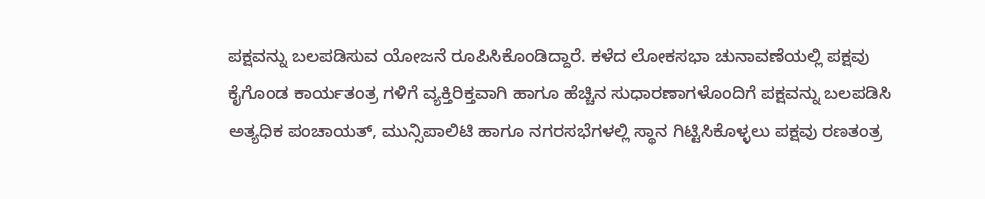ಪಕ್ಷವನ್ನು ಬಲಪಡಿಸುವ ಯೋಜನೆ ರೂಪಿಸಿಕೊಂಡಿದ್ದಾರೆ. ಕಳೆದ ಲೋಕಸಭಾ ಚುನಾವಣೆಯಲ್ಲಿ ಪಕ್ಷವು ಕೈಗೊಂಡ ಕಾರ್ಯತಂತ್ರ ಗಳಿಗೆ ವ್ಯಕ್ತಿರಿಕ್ತವಾಗಿ ಹಾಗೂ ಹೆಚ್ಚಿನ ಸುಧಾರಣಾಗಳೊಂದಿಗೆ ಪಕ್ಷವನ್ನು ಬಲಪಡಿಸಿ ಅತ್ಯಧಿಕ ಪಂಚಾಯತ್, ಮುನ್ಸಿಪಾಲಿಟಿ ಹಾಗೂ ನಗರಸಭೆಗಳಲ್ಲಿ ಸ್ಥಾನ ಗಿಟ್ಟಿಸಿಕೊಳ್ಳಲು ಪಕ್ಷವು ರಣತಂತ್ರ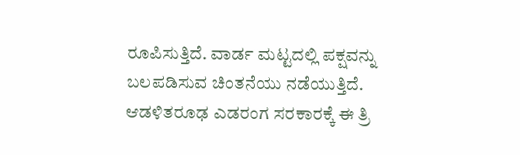ರೂಪಿಸುತ್ತಿದೆ. ವಾರ್ಡ ಮಟ್ಟದಲ್ಲಿ ಪಕ್ಷವನ್ನು ಬಲಪಡಿಸುವ ಚಿಂತನೆಯು ನಡೆಯುತ್ತಿದೆ.
ಆಡಳಿತರೂಢ ಎಡರಂಗ ಸರಕಾರಕ್ಕೆ ಈ ತ್ರಿ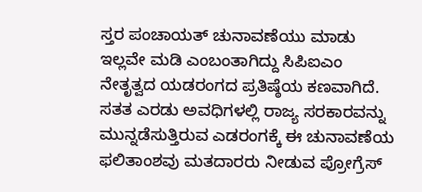ಸ್ತರ ಪಂಚಾಯತ್ ಚುನಾವಣೆಯು ಮಾಡು ಇಲ್ಲವೇ ಮಡಿ ಎಂಬಂತಾಗಿದ್ದು ಸಿಪಿಐಎಂ ನೇತೃತ್ವದ ಯಡರಂಗದ ಪ್ರತಿಷ್ಠೆಯ ಕಣವಾಗಿದೆ. ಸತತ ಎರಡು ಅವಧಿಗಳಲ್ಲಿ ರಾಜ್ಯ ಸರಕಾರವನ್ನು ಮುನ್ನಡೆಸುತ್ತಿರುವ ಎಡರಂಗಕ್ಕೆ ಈ ಚುನಾವಣೆಯ ಫಲಿತಾಂಶವು ಮತದಾರರು ನೀಡುವ ಪ್ರೋಗ್ರೆಸ್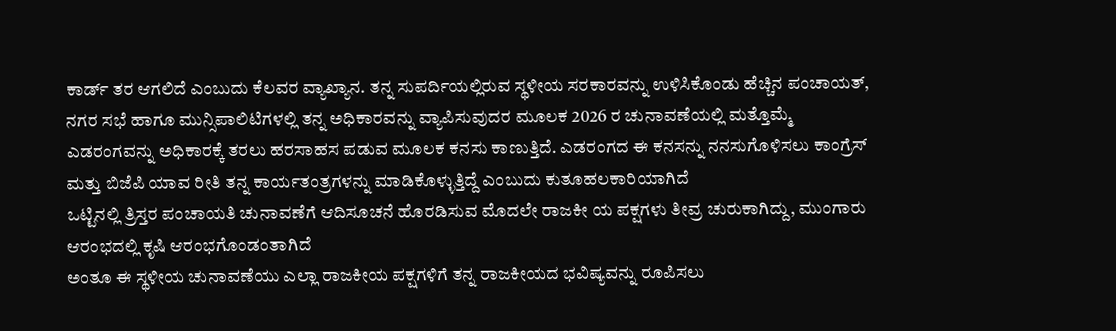ಕಾರ್ಡ್ ತರ ಆಗಲಿದೆ ಎಂಬುದು ಕೆಲವರ ವ್ಯಾಖ್ಯಾನ. ತನ್ನ ಸುಪರ್ದಿಯಲ್ಲಿರುವ ಸ್ಥಳೀಯ ಸರಕಾರವನ್ನು ಉಳಿಸಿಕೊಂಡು ಹೆಚ್ಚಿನ ಪಂಚಾಯತ್, ನಗರ ಸಭೆ ಹಾಗೂ ಮುನ್ಸಿಪಾಲಿಟಿಗಳಲ್ಲಿ ತನ್ನ ಅಧಿಕಾರವನ್ನು ವ್ಯಾಪಿಸುವುದರ ಮೂಲಕ 2026 ರ ಚುನಾವಣೆಯಲ್ಲಿ ಮತ್ತೊಮ್ಮೆ ಎಡರಂಗವನ್ನು ಅಧಿಕಾರಕ್ಕೆ ತರಲು ಹರಸಾಹಸ ಪಡುವ ಮೂಲಕ ಕನಸು ಕಾಣುತ್ತಿದೆ. ಎಡರಂಗದ ಈ ಕನಸನ್ನು ನನಸುಗೊಳಿಸಲು ಕಾಂಗ್ರೆಸ್ ಮತ್ತು ಬಿಜೆಪಿ ಯಾವ ರೀತಿ ತನ್ನ ಕಾರ್ಯತಂತ್ರಗಳನ್ನು ಮಾಡಿಕೊಳ್ಳುತ್ತಿದ್ದೆ ಎಂಬುದು ಕುತೂಹಲಕಾರಿಯಾಗಿದೆ
ಒಟ್ಟಿನಲ್ಲಿ ತ್ರಿಸ್ತರ ಪಂಚಾಯತಿ ಚುನಾವಣೆಗೆ ಆದಿಸೂಚನೆ ಹೊರಡಿಸುವ ಮೊದಲೇ ರಾಜಕೀ ಯ ಪಕ್ಷಗಳು ತೀವ್ರ ಚುರುಕಾಗಿದ್ದು, ಮುಂಗಾರು ಆರಂಭದಲ್ಲಿ ಕೃಷಿ ಆರಂಭಗೊಂಡಂತಾಗಿದೆ
ಅಂತೂ ಈ ಸ್ಥಳೀಯ ಚುನಾವಣೆಯು ಎಲ್ಲಾ ರಾಜಕೀಯ ಪಕ್ಷಗಳಿಗೆ ತನ್ನ ರಾಜಕೀಯದ ಭವಿಷ್ಯವನ್ನು ರೂಪಿಸಲು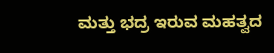ಮತ್ತು ಭದ್ರ ಇರುವ ಮಹತ್ವದ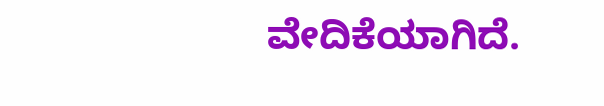ವೇದಿಕೆಯಾಗಿದೆ.